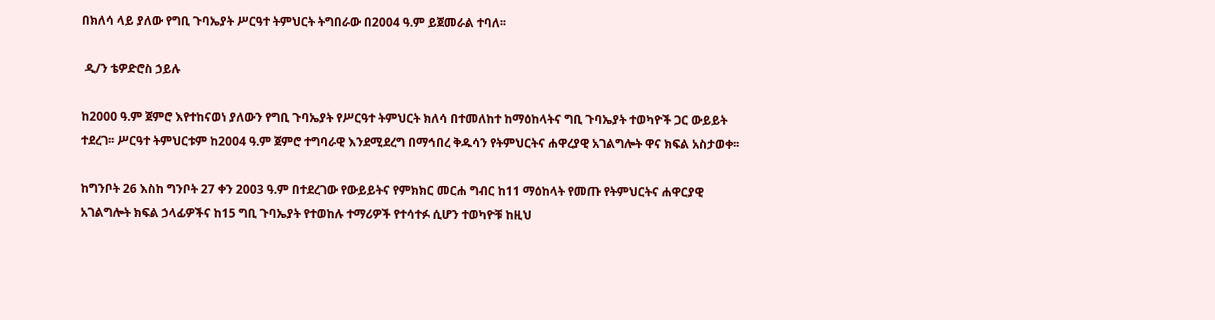በክለሳ ላይ ያለው የግቢ ጉባኤያት ሥርዓተ ትምህርት ትግበራው በ2004 ዓ.ም ይጀመራል ተባለ፡፡

 ዲ/ን ቴዎድሮስ ኃይሉ

ከ2000 ዓ.ም ጀምሮ እየተከናወነ ያለውን የግቢ ጉባኤያት የሥርዓተ ትምህርት ክለሳ በተመለከተ ከማዕከላትና ግቢ ጉባኤያት ተወካዮች ጋር ውይይት ተደረገ፡፡ ሥርዓተ ትምህርቱም ከ2004 ዓ.ም ጀምሮ ተግባራዊ እንደሚደረግ በማኅበረ ቅዱሳን የትምህርትና ሐዋረያዊ አገልግሎት ዋና ክፍል አስታወቀ፡፡

ከግንቦት 26 እስከ ግንቦት 27 ቀን 2003 ዓ.ም በተደረገው የውይይትና የምክክር መርሐ ግብር ከ11 ማዕከላት የመጡ የትምህርትና ሐዋርያዊ አገልግሎት ክፍል ኃላፊዎችና ከ15 ግቢ ጉባኤያት የተወከሉ ተማሪዎች የተሳተፉ ሲሆን ተወካዮቹ ከዚህ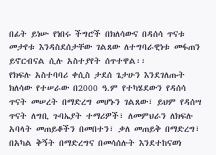በፊት ይነሡ የነበሩ ችግሮች በክለሳውና በዳሰሳ ጥናቱ መታየቱ እንዳስደሰታቸው ገልጸው ለተግባራዊነቱ መፋጠን ይኖርብናል ሲሉ አስተያየት ሰጥተዋል፡፡
የክፍሉ አስተባባሪ ቀሲስ ታደሰ ጌታሁን እንደገለጡት ክለሳው የተሠራው በ2000 ዓ.ም የተካሄደውን የዳሰሳ ጥናት መሠረት በማድረግ መሆኑን ገልጸው፣ ይህም የዳሰሣ ጥናት ለግቢ ጉባኤያት ተማሪዎች፣ ለመምህራን ለክፍሉ አባላት መጠይቆችን በመበተን፣ ቃለ መጠይቅ በማድረግ፣ በአካል ቅኝት በማድረግና በመሳሰሉት እንደተከናወነ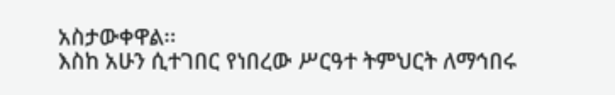አስታውቀዋል፡፡
እስከ አሁን ሲተገበር የነበረው ሥርዓተ ትምህርት ለማኅበሩ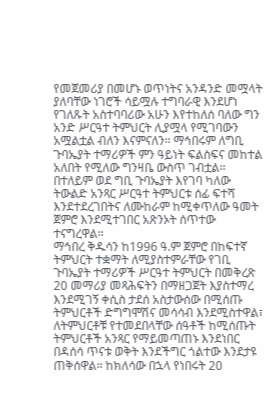የመጀመሪያ በመሆኑ ወጥነትና አንዳንድ መሟላት ያለባቸው ነገሮች ሳይሟሉ ተግባራዊ እንደሆነ የገለጹት አስተባባሪው አሁን እየተከለሰ ባለው ግን አንድ ሥርዓተ ትምህርት ሊያሟላ የሚገባውን አሟልቷል ብለን እናምናለን፡፡ ማኅበሩም ለግቢ ጉባኤያት ተማሪዎች ምን ዓይነት ፍልስፍና መከተል አለበት የሚለው ግንዛቤ ውስጥ ገብቷል፡፡ በተለይም ወደ ግቢ ጉባኤያት እየገባ ካለው ትውልድ አንጻር ሥርዓተ ትምህርቱ ሰፊ ፍተሻ እንደተደረገበትና ለሙከራም ከሚቀጥለው ዓመት ጀምሮ እንደሚተገበር አጽንኦት ሰጥተው ተናግረዋል፡፡
ማኅበረ ቅዱሳን ከ1996 ዓ.ም ጀምሮ በከፍተኛ ትምህርት ተቋማት ለሚያስተምራቸው የገቢ ጉባኤያት ተማሪዎች ሥርዓተ ትምህርት በመቅረጽ 20 መማሪያ መጻሕፍትን በማዘጋጀት እያስተማረ እንደሚገኝ ቀሲስ ታደሰ አስታውሰው በሚሰጡ ትምህርቶች ድግግሞሽና መሳሳብ እንደሚስተዋል፣ ለትምህርቶቹ የተመደበላቸው ሰዓቶች ከሚሰጡት ትምህርቶች አንጻር የማይመጣጠኑ እንደነበር በዳሰሳ ጥናቱ ወቅት እንደችግር ጎልተው እንደታዩ ጠቅሰዋል፡፡ ከክለሳው በኋላ የነበሩት 20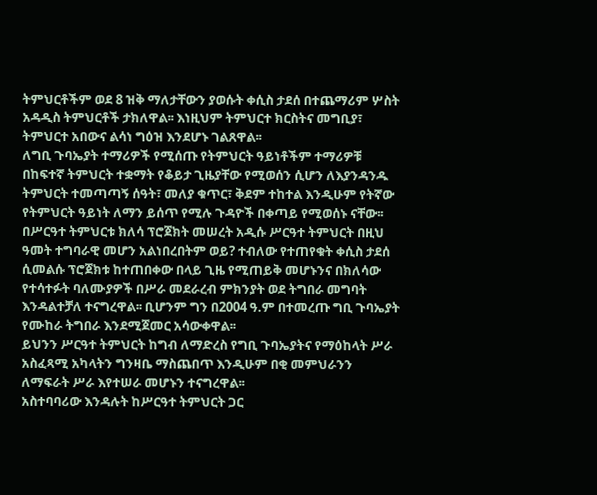ትምህርቶችም ወደ 8 ዝቅ ማለታቸውን ያወሱት ቀሲስ ታደሰ በተጨማሪም ሦስት አዳዲስ ትምህርቶች ታክለዋል፡፡ እነዚህም ትምህርተ ክርስትና መግቢያ፣ ትምህርተ አበውና ልሳነ ግዕዝ እንደሆኑ ገልጸዋል፡፡
ለግቢ ጉባኤያት ተማሪዎች የሚሰጡ የትምህርት ዓይነቶችም ተማሪዎቹ በከፍተኛ ትምህርት ተቋማት የቆይታ ጊዜያቸው የሚወሰን ሲሆን ለእያንዳንዱ ትምህርት ተመጣጣኝ ሰዓት፣ መለያ ቁጥር፣ ቅደም ተከተል እንዲሁም የትኛው የትምህርት ዓይነት ለማን ይሰጥ የሚሉ ጉዳዮች በቀጣይ የሚወሰኑ ናቸው፡፡
በሥርዓተ ትምህርቱ ክለሳ ፕሮጀክት መሠረት አዲሱ ሥርዓተ ትምህርት በዚህ ዓመት ተግባራዊ መሆን አልነበረበትም ወይ? ተብለው የተጠየቁት ቀሲስ ታደሰ ሲመልሱ ፕሮጀክቱ ከተጠበቀው በላይ ጊዜ የሚጠይቅ መሆኑንና በክለሳው የተሳተፉት ባለሙያዎች በሥራ መደራረብ ምክንያት ወደ ትግበራ መግባት እንዳልተቻለ ተናግረዋል፡፡ ቢሆንም ግን በ2004 ዓ.ም በተመረጡ ግቢ ጉባኤያት የሙከራ ትግበራ እንደሚጀመር አሳውቀዋል፡፡
ይህንን ሥርዓተ ትምህርት ከግብ ለማድረስ የግቢ ጉባኤያትና የማዕከላት ሥራ አስፈጻሚ አካላትን ግንዛቤ ማስጨበጥ እንዲሁም በቂ መምህራንን ለማፍራት ሥራ እየተሠራ መሆኑን ተናግረዋል፡፡
አስተባባሪው እንዳሉት ከሥርዓተ ትምህርት ጋር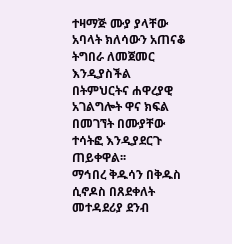ተዛማጅ ሙያ ያላቸው አባላት ክለሳውን አጠናቆ ትግበራ ለመጀመር እንዲያስችል በትምህርትና ሐዋረያዊ አገልግሎት ዋና ክፍል በመገኘት በሙያቸው ተሳትፎ እንዲያደርጉ ጠይቀዋል፡፡
ማኅበረ ቅዱሳን በቅዱስ ሲኖዶስ በጸደቀለት መተዳደሪያ ደንብ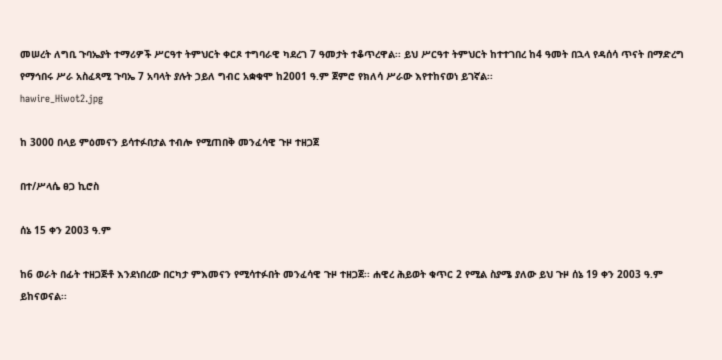መሠረት ለግቢ ጉባኤያት ተማሪዎች ሥርዓተ ትምህርት ቀርጾ ተግባራዊ ካደረገ 7 ዓመታት ተቆጥረዋል፡፡ ይህ ሥርዓተ ትምህርት ከተተገበረ ከ4 ዓመት በኋላ የዳሰሳ ጥናት በማድረግ የማኅበሩ ሥራ አስፈጻሚ ጉባኤ 7 አባላት ያሉት ኃይለ ግብር አቋቁሞ ከ2001 ዓ.ም ጀምሮ የክለሳ ሥራው እየተከናወነ ይገኛል፡፡
hawire_Hiwot2.jpg

ከ 3000 በላይ ምዕመናን ይሳተፉበታል ተብሎ የሚጠበቅ መንፈሳዊ ጉዞ ተዘጋጀ

በተ/ሥላሴ ፀጋ ኪሮስ

ሰኔ 15 ቀን 2003 ዓ.ም

ከ6 ወራት በፊት ተዘጋጅቶ እንደነበረው በርካታ ምእመናን የሚሳተፉበት መንፈሳዊ ጉዞ ተዘጋጀ፡፡ ሐዊረ ሕይወት ቁጥር 2 የሚል ስያሜ ያለው ይህ ጉዞ ሰኔ 19 ቀን 2003 ዓ.ም ይከናወናል፡፡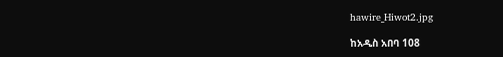hawire_Hiwot2.jpg

ከአዲስ አበባ 108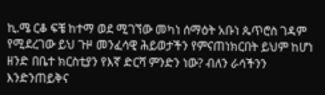ኪ.ሜ ርቆ ፍቼ ከተማ ወደ ሚገኘው መካነ ሰማዕት አቡነ ጴጥሮስ ገዳም የሚደረገው ይህ ጉዞ መንፈሳዊ ሕይወታችን የምናጠነክርበት ይህም ከሆነ ዘንድ በቤተ ክርስቲያን የእኛ ድርሻ ምንድን ነው? ብለን ራሳችንን እንድንጠይቅና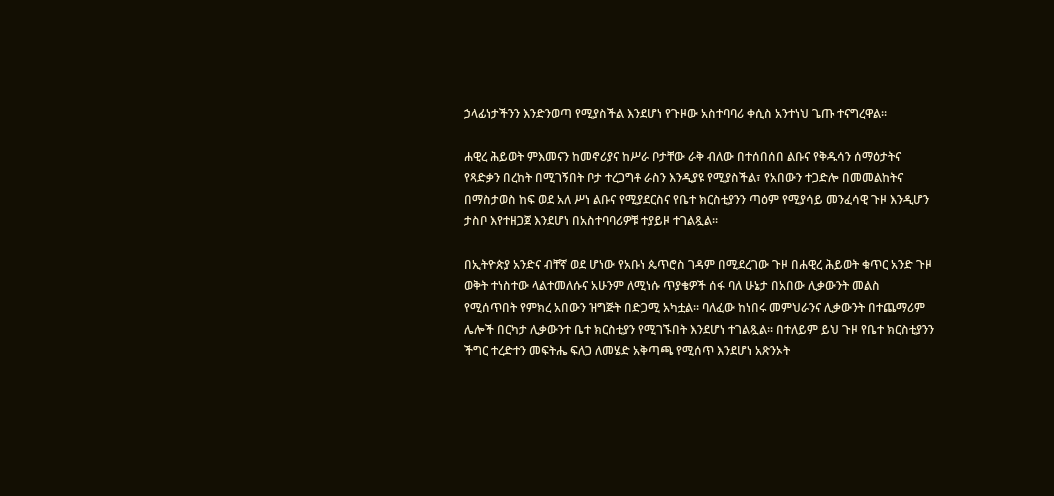ኃላፊነታችንን እንድንወጣ የሚያስችል እንደሆነ የጉዞው አስተባባሪ ቀሲስ አንተነህ ጌጡ ተናግረዋል፡፡

ሐዊረ ሕይወት ምእመናን ከመኖሪያና ከሥራ ቦታቸው ራቅ ብለው በተሰበሰበ ልቡና የቅዱሳን ሰማዕታትና የጻድቃን በረከት በሚገኝበት ቦታ ተረጋግቶ ራስን እንዲያዩ የሚያስችል፣ የአበውን ተጋድሎ በመመልከትና በማስታወስ ከፍ ወደ አለ ሥነ ልቡና የሚያደርስና የቤተ ክርስቲያንን ጣዕም የሚያሳይ መንፈሳዊ ጉዞ እንዲሆን ታስቦ እየተዘጋጀ እንደሆነ በአስተባባሪዎቹ ተያይዞ ተገልጿል፡፡

በኢትዮጵያ አንድና ብቸኛ ወደ ሆነው የአቡነ ጴጥሮስ ገዳም በሚደረገው ጉዞ በሐዊረ ሕይወት ቁጥር አንድ ጉዞ ወቅት ተነስተው ላልተመለሱና አሁንም ለሚነሱ ጥያቄዎች ሰፋ ባለ ሁኔታ በአበው ሊቃውንት መልስ የሚሰጥበት የምክረ አበውን ዝግጅት በድጋሚ አካቷል፡፡ ባለፈው ከነበሩ መምህራንና ሊቃውንት በተጨማሪም ሌሎች በርካታ ሊቃውንተ ቤተ ክርስቲያን የሚገኙበት እንደሆነ ተገልጿል፡፡ በተለይም ይህ ጉዞ የቤተ ክርስቲያንን ችግር ተረድተን መፍትሔ ፍለጋ ለመሄድ አቅጣጫ የሚሰጥ እንደሆነ አጽንኦት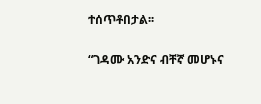ተሰጥቶበታል፡፡

“ገዳሙ አንድና ብቸኛ መሆኑና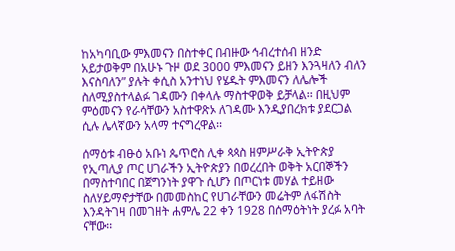ከአካባቢው ምእመናን በስተቀር በብዙው ኅብረተሰብ ዘንድ አይታወቅም በአሁኑ ጉዞ ወደ 3000 ምእመናን ይዘን እንጓዛለን ብለን እናስባለን” ያሉት ቀሲስ አንተነህ የሄዱት ምእመናን ለሌሎች ስለሚያስተላልፉ ገዳሙን በቀላሉ ማስተዋወቅ ይቻላል፡፡ በዚህም ምዕመናን የራሳቸውን አስተዋጽኦ ለገዳሙ እንዲያበረክቱ ያደርጋል ሲሉ ሌላኛውን አላማ ተናግረዋል፡፡

ሰማዕቱ ብፁዕ አቡነ ጴጥሮስ ሊቀ ጳጳስ ዘምሥራቅ ኢትዮጵያ የኢጣሊያ ጦር ሀገራችን ኢትዮጵያን በወረረበት ወቅት አርበኞችን በማስተባበር በጀግንነት ያዋጉ ሲሆን በጦርነቱ መሃል ተይዘው ስለሃይማኖታቸው በመመስከር የሀገራቸውን መሬትም ለፋሽስት እንዳትገዛ በመገዘት ሐምሌ 22 ቀን 1928 በሰማዕትነት ያረፉ አባት ናቸው፡፡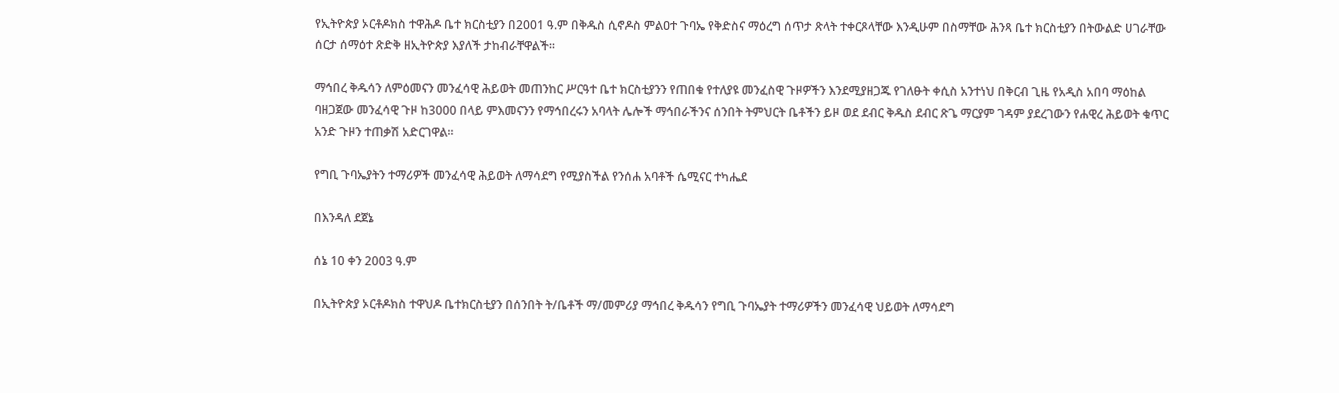የኢትዮጵያ ኦርቶዶክስ ተዋሕዶ ቤተ ክርስቲያን በ2001 ዓ.ም በቅዱስ ሲኖዶስ ምልዐተ ጉባኤ የቅድስና ማዕረግ ሰጥታ ጽላት ተቀርጾላቸው እንዲሁም በስማቸው ሕንጻ ቤተ ክርስቲያን በትውልድ ሀገራቸው ሰርታ ሰማዕተ ጽድቅ ዘኢትዮጵያ እያለች ታከብራቸዋልች፡፡

ማኅበረ ቅዱሳን ለምዕመናን መንፈሳዊ ሕይወት መጠንከር ሥርዓተ ቤተ ክርስቲያንን የጠበቁ የተለያዩ መንፈስዊ ጉዞዎችን እንደሚያዘጋጁ የገለፁት ቀሲስ አንተነህ በቅርብ ጊዜ የአዲስ አበባ ማዕከል ባዘጋጀው መንፈሳዊ ጉዞ ከ3000 በላይ ምእመናንን የማኅበረሩን አባላት ሌሎች ማኅበራችንና ሰንበት ትምህርት ቤቶችን ይዞ ወደ ደብር ቅዱስ ደብር ጽጌ ማርያም ገዳም ያደረገውን የሐዊረ ሕይወት ቁጥር አንድ ጉዞን ተጠቃሽ አድርገዋል፡፡

የግቢ ጉባኤያትን ተማሪዎች መንፈሳዊ ሕይወት ለማሳደግ የሚያስችል የንሰሐ አባቶች ሴሚናር ተካሔደ

በእንዳለ ደጀኔ

ሰኔ 10 ቀን 2003 ዓ.ም

በኢትዮጵያ ኦርቶዶክስ ተዋህዶ ቤተክርስቲያን በሰንበት ት/ቤቶች ማ/መምሪያ ማኅበረ ቅዱሳን የግቢ ጉባኤያት ተማሪዎችን መንፈሳዊ ህይወት ለማሳደግ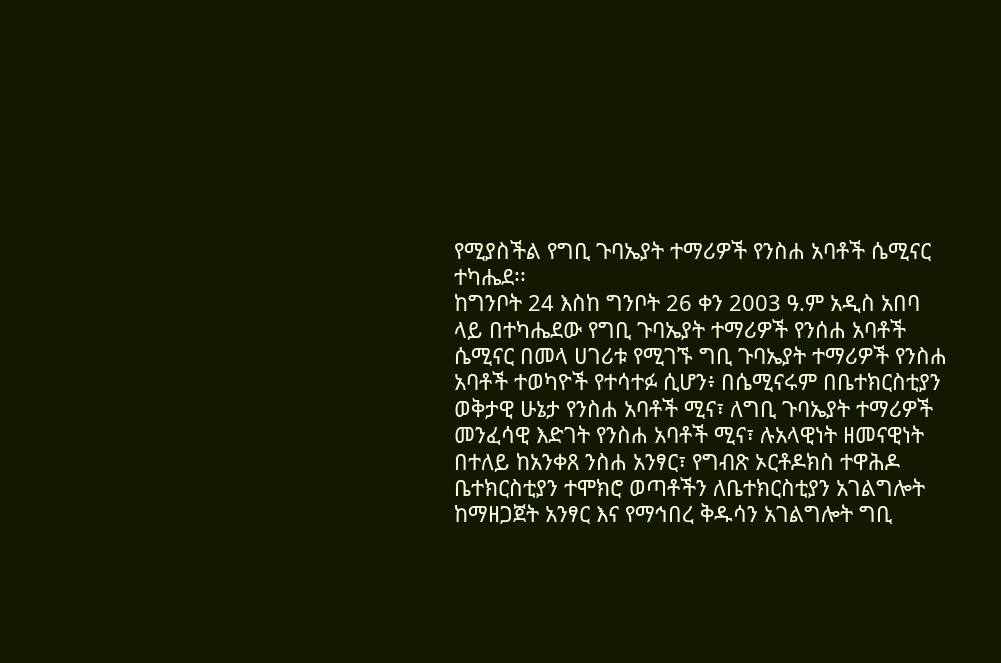የሚያስችል የግቢ ጉባኤያት ተማሪዎች የንስሐ አባቶች ሴሚናር ተካሔደ፡፡
ከግንቦት 24 እስከ ግንቦት 26 ቀን 2003 ዓ.ም አዲስ አበባ ላይ በተካሔደው የግቢ ጉባኤያት ተማሪዎች የንሰሐ አባቶች ሴሚናር በመላ ሀገሪቱ የሚገኙ ግቢ ጉባኤያት ተማሪዎች የንስሐ አባቶች ተወካዮች የተሳተፉ ሲሆን፥ በሴሚናሩም በቤተክርስቲያን ወቅታዊ ሁኔታ የንስሐ አባቶች ሚና፣ ለግቢ ጉባኤያት ተማሪዎች መንፈሳዊ እድገት የንስሐ አባቶች ሚና፣ ሉአላዊነት ዘመናዊነት በተለይ ከአንቀጸ ንስሐ አንፃር፣ የግብጽ ኦርቶዶክስ ተዋሕዶ ቤተክርስቲያን ተሞክሮ ወጣቶችን ለቤተክርስቲያን አገልግሎት ከማዘጋጀት አንፃር እና የማኅበረ ቅዱሳን አገልግሎት ግቢ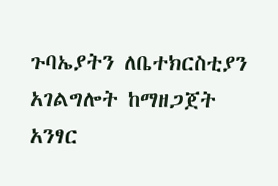ጉባኤያትን ለቤተክርስቲያን አገልግሎት ከማዘጋጀት አንፃር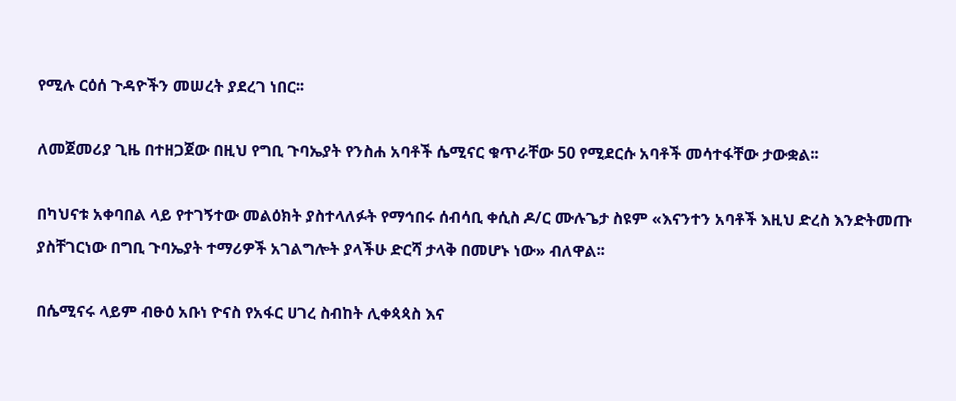የሚሉ ርዕሰ ጉዳዮችን መሠረት ያደረገ ነበር፡፡

ለመጀመሪያ ጊዜ በተዘጋጀው በዚህ የግቢ ጉባኤያት የንስሐ አባቶች ሴሚናር ቁጥራቸው 50 የሚደርሱ አባቶች መሳተፋቸው ታውቋል፡፡

በካህናቱ አቀባበል ላይ የተገኝተው መልዕክት ያስተላለፉት የማኅበሩ ሰብሳቢ ቀሲስ ዶ/ር ሙሉጌታ ስዩም «እናንተን አባቶች እዚህ ድረስ እንድትመጡ ያስቸገርነው በግቢ ጉባኤያት ተማሪዎች አገልግሎት ያላችሁ ድርሻ ታላቅ በመሆኑ ነው» ብለዋል፡፡

በሴሚናሩ ላይም ብፁዕ አቡነ ዮናስ የአፋር ሀገረ ስብከት ሊቀጳጳስ እና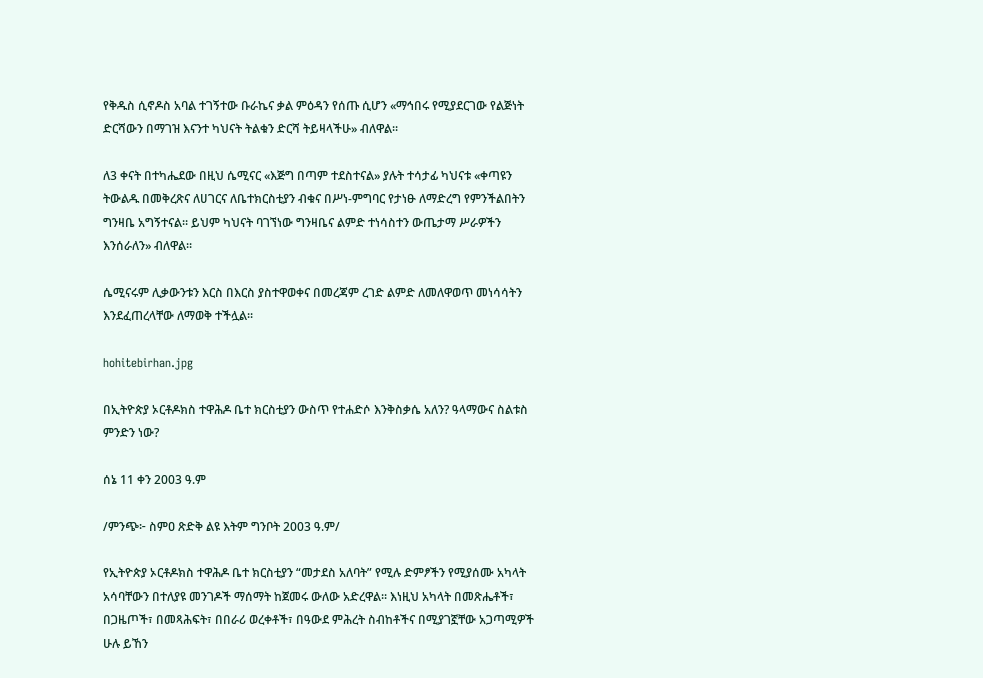የቅዱስ ሲኖዶስ አባል ተገኝተው ቡራኬና ቃል ምዕዳን የሰጡ ሲሆን «ማኅበሩ የሚያደርገው የልጅነት ድርሻውን በማገዝ እናንተ ካህናት ትልቁን ድርሻ ትይዛላችሁ» ብለዋል፡፡

ለ3 ቀናት በተካሔደው በዚህ ሴሚናር «እጅግ በጣም ተደስተናል» ያሉት ተሳታፊ ካህናቱ «ቀጣዩን ትውልዱ በመቅረጽና ለሀገርና ለቤተክርስቲያን ብቁና በሥነ-ምግባር የታነፁ ለማድረግ የምንችልበትን ግንዛቤ አግኝተናል። ይህም ካህናት ባገኘነው ግንዛቤና ልምድ ተነሳስተን ውጤታማ ሥራዎችን እንሰራለን» ብለዋል፡፡

ሴሚናሩም ሊቃውንቱን እርስ በእርስ ያስተዋወቀና በመረጃም ረገድ ልምድ ለመለዋወጥ መነሳሳትን እንደፈጠረላቸው ለማወቅ ተችሏል፡፡

hohitebirhan.jpg

በኢትዮጵያ ኦርቶዶክስ ተዋሕዶ ቤተ ክርስቲያን ውስጥ የተሐድሶ እንቅስቃሴ አለን? ዓላማውና ስልቱስ ምንድን ነው?

ሰኔ 11 ቀን 2003 ዓ.ም

/ምንጭ፦ ስምዐ ጽድቅ ልዩ እትም ግንቦት 2003 ዓ.ም/

የኢትዮጵያ ኦርቶዶክስ ተዋሕዶ ቤተ ክርስቲያን “መታደስ አለባት” የሚሉ ድምፆችን የሚያሰሙ አካላት አሳባቸውን በተለያዩ መንገዶች ማሰማት ከጀመሩ ውለው አድረዋል፡፡ እነዚህ አካላት በመጽሔቶች፣ በጋዜጦች፣ በመጻሕፍት፣ በበራሪ ወረቀቶች፣ በዓውደ ምሕረት ስብከቶችና በሚያገኟቸው አጋጣሚዎች ሁሉ ይኸን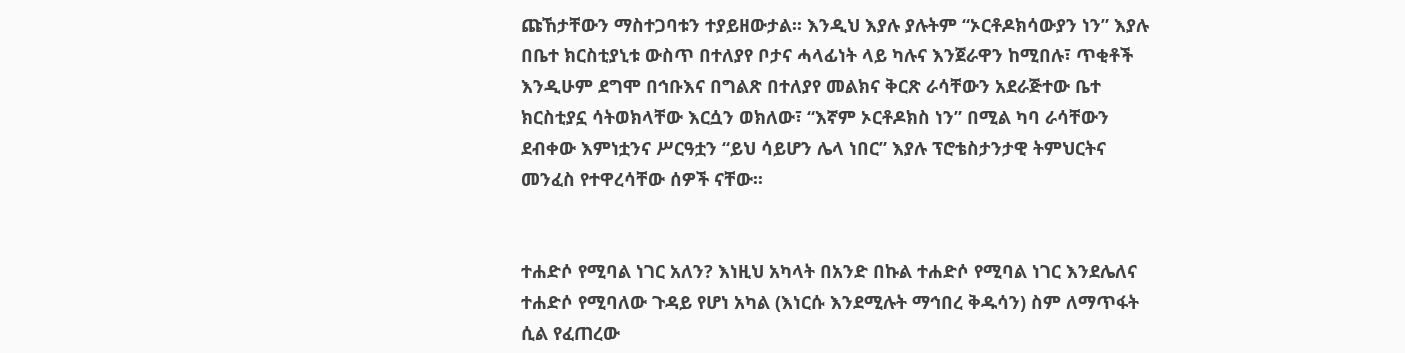ጩኸታቸውን ማስተጋባቱን ተያይዘውታል፡፡ እንዲህ እያሉ ያሉትም “ኦርቶዶክሳውያን ነን” እያሉ በቤተ ክርስቲያኒቱ ውስጥ በተለያየ ቦታና ሓላፊነት ላይ ካሉና እንጀራዋን ከሚበሉ፣ ጥቂቶች እንዲሁም ደግሞ በኅቡእና በግልጽ በተለያየ መልክና ቅርጽ ራሳቸውን አደራጅተው ቤተ ክርስቲያኗ ሳትወክላቸው እርሷን ወክለው፣ “እኛም ኦርቶዶክስ ነን” በሚል ካባ ራሳቸውን ደብቀው እምነቷንና ሥርዓቷን “ይህ ሳይሆን ሌላ ነበር” እያሉ ፕሮቴስታንታዊ ትምህርትና መንፈስ የተዋረሳቸው ሰዎች ናቸው፡፡


ተሐድሶ የሚባል ነገር አለን? እነዚህ አካላት በአንድ በኩል ተሐድሶ የሚባል ነገር እንደሌለና ተሐድሶ የሚባለው ጉዳይ የሆነ አካል (እነርሱ እንደሚሉት ማኅበረ ቅዱሳን) ስም ለማጥፋት ሲል የፈጠረው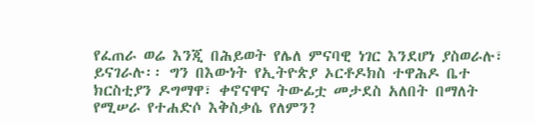የፈጠራ ወሬ እንጂ በሕይወት የሌለ ምናባዊ ነገር እንደሆነ ያስወራሉ፣ ይናገራሉ፡፡ ግን በእውነት የኢትዮጵያ ኦርቶዶክስ ተዋሕዶ ቤተ ክርስቲያን ዶግማዋ፣ ቀኖናዋና ትውፊቷ መታደስ አለበት በማለት የሚሠራ የተሐድሶ እቅስቃሴ የለምን?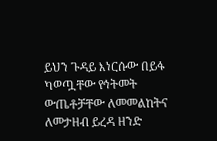ይህን ጉዳይ እነርሱው በይፋ ካወጧቸው የኅትመት ውጤቶቻቸው ለመመልከትና ለመታዘብ ይረዳ ዘንድ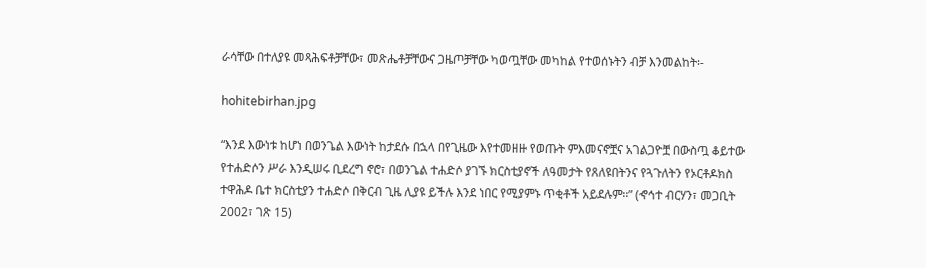ራሳቸው በተለያዩ መጻሕፍቶቻቸው፣ መጽሔቶቻቸውና ጋዜጦቻቸው ካወጧቸው መካከል የተወሰኑትን ብቻ እንመልከት፡-

hohitebirhan.jpg

“እንደ እውነቱ ከሆነ በወንጌል እውነት ከታደሱ በኋላ በየጊዜው እየተመዘዙ የወጡት ምእመናኖቿና አገልጋዮቿ በውስጧ ቆይተው የተሐድሶን ሥራ እንዲሠሩ ቢደረግ ኖሮ፣ በወንጌል ተሐድሶ ያገኙ ክርስቲያኖች ለዓመታት የጸለዩበትንና የጓጉለትን የኦርቶዶክስ ተዋሕዶ ቤተ ክርስቲያን ተሐድሶ በቅርብ ጊዜ ሊያዩ ይችሉ እንደ ነበር የሚያምኑ ጥቂቶች አይደሉም፡፡” (ኆኅተ ብርሃን፣ መጋቢት 2002፣ ገጽ 15)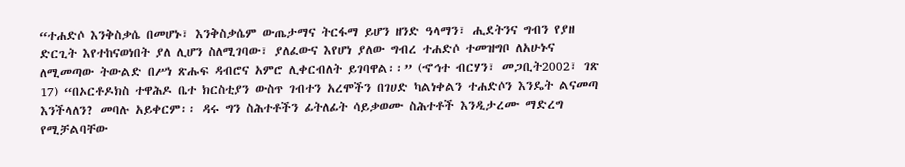“ተሐድሶ እንቅስቃሴ በመሆኑ፣ እንቅስቃሴም ውጤታማና ትርፋማ ይሆን ዘንድ ዓላማን፣ ሒደትንና ግብን የያዘ ድርጊት እየተከናወነበት ያለ ሊሆን ስለሚገባው፣ ያለፈውና እየሆነ ያለው ግብረ ተሐድሶ ተመዝግቦ ለአሁኑና ለሚመጣው ትውልድ በሥነ ጽሑፍ ዳብሮና አምሮ ሊቀርብለት ይገባዋል፡፡” (ኆኅተ ብርሃን፣ መጋቢት2002፣ ገጽ 17) “በኦርቶዶክስ ተዋሕዶ ቤተ ክርስቲያን ውስጥ ገብተን አረሞችን በገሀድ ካልነቀልን ተሐድሶን እንዴት ልናመጣ እንችላለን? መባሉ አይቀርም፡፡ ዳሩ ግን ስሕተቶችን ፊትለፊት ሳይቃወሙ ስሕተቶች እንዲታረሙ ማድረግ የሚቻልባቸው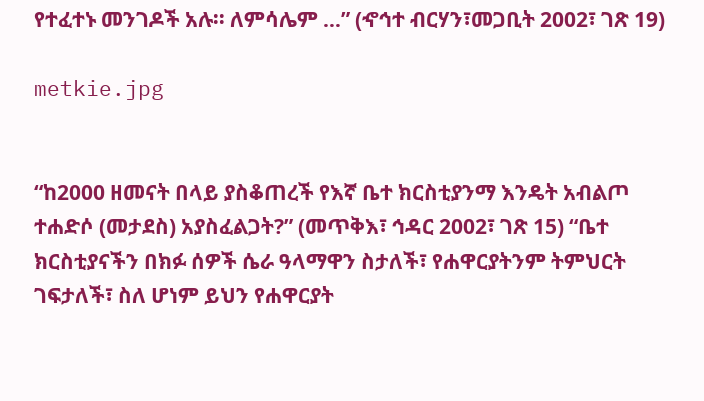የተፈተኑ መንገዶች አሉ፡፡ ለምሳሌም …” (ኆኅተ ብርሃን፣መጋቢት 2002፣ ገጽ 19)

metkie.jpg


“ከ2000 ዘመናት በላይ ያስቆጠረች የእኛ ቤተ ክርስቲያንማ እንዴት አብልጦ ተሐድሶ (መታደስ) አያስፈልጋት?” (መጥቅእ፣ ኅዳር 2002፣ ገጽ 15) “ቤተ ክርስቲያናችን በክፉ ሰዎች ሴራ ዓላማዋን ስታለች፣ የሐዋርያትንም ትምህርት ገፍታለች፣ ስለ ሆነም ይህን የሐዋርያት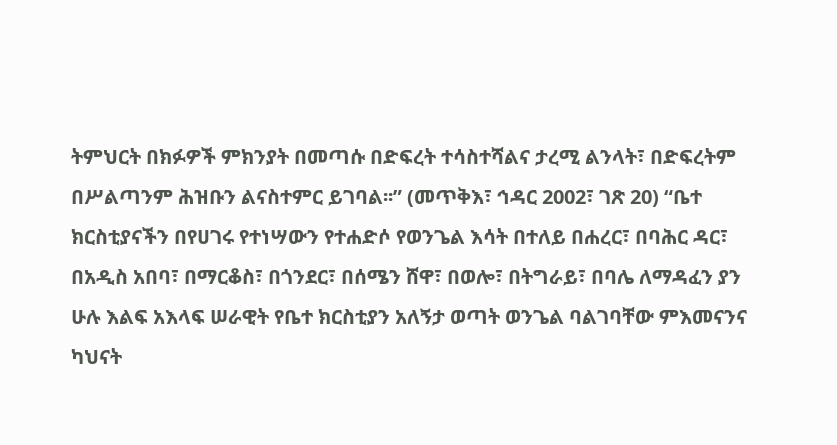ትምህርት በክፉዎች ምክንያት በመጣሱ በድፍረት ተሳስተሻልና ታረሚ ልንላት፣ በድፍረትም በሥልጣንም ሕዝቡን ልናስተምር ይገባል፡፡” (መጥቅእ፣ ኅዳር 2002፣ ገጽ 20) “ቤተ ክርስቲያናችን በየሀገሩ የተነሣውን የተሐድሶ የወንጌል እሳት በተለይ በሐረር፣ በባሕር ዳር፣ በአዲስ አበባ፣ በማርቆስ፣ በጎንደር፣ በሰሜን ሸዋ፣ በወሎ፣ በትግራይ፣ በባሌ ለማዳፈን ያን ሁሉ እልፍ አእላፍ ሠራዊት የቤተ ክርስቲያን አለኝታ ወጣት ወንጌል ባልገባቸው ምእመናንና ካህናት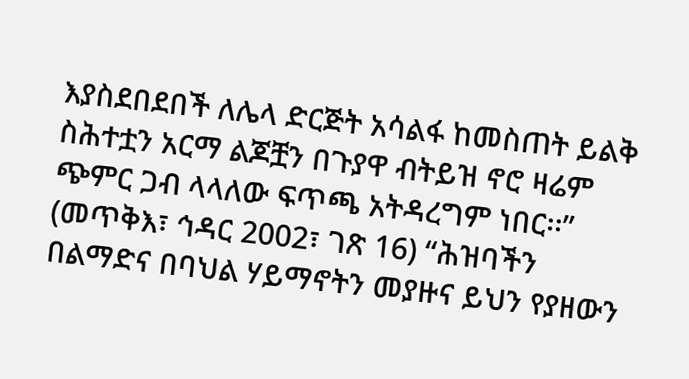እያስደበደበች ለሌላ ድርጅት አሳልፋ ከመስጠት ይልቅ ስሕተቷን አርማ ልጆቿን በጉያዋ ብትይዝ ኖሮ ዛሬም ጭምር ጋብ ላላለው ፍጥጫ አትዳረግም ነበር፡፡” (መጥቅእ፣ ኅዳር 2002፣ ገጽ 16) “ሕዝባችን በልማድና በባህል ሃይማኖትን መያዙና ይህን የያዘውን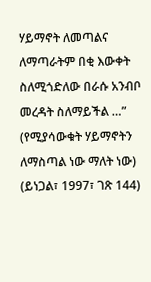ሃይማኖት ለመጣልና ለማጣራትም በቂ እውቀት ስለሚጎድለው በራሱ አንብቦ መረዳት ስለማይችል …” (የሚያሳውቁት ሃይማኖትን ለማስጣል ነው ማለት ነው) (ይነጋል፣ 1997፣ ገጽ 144)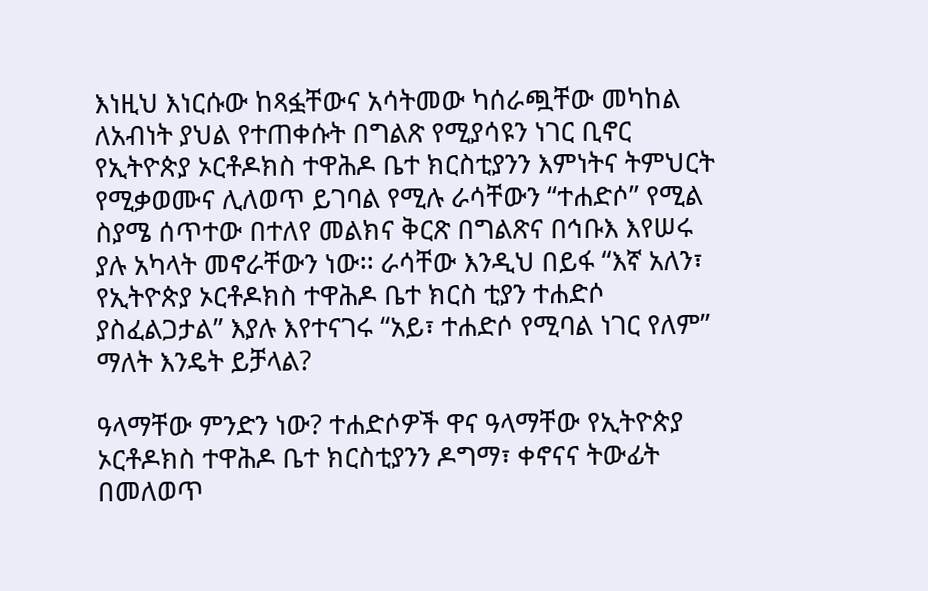እነዚህ እነርሱው ከጻፏቸውና አሳትመው ካሰራጯቸው መካከል ለአብነት ያህል የተጠቀሱት በግልጽ የሚያሳዩን ነገር ቢኖር የኢትዮጵያ ኦርቶዶክስ ተዋሕዶ ቤተ ክርስቲያንን እምነትና ትምህርት የሚቃወሙና ሊለወጥ ይገባል የሚሉ ራሳቸውን “ተሐድሶ” የሚል ስያሜ ሰጥተው በተለየ መልክና ቅርጽ በግልጽና በኅቡእ እየሠሩ ያሉ አካላት መኖራቸውን ነው፡፡ ራሳቸው እንዲህ በይፋ “እኛ አለን፣ የኢትዮጵያ ኦርቶዶክስ ተዋሕዶ ቤተ ክርስ ቲያን ተሐድሶ ያስፈልጋታል” እያሉ እየተናገሩ “አይ፣ ተሐድሶ የሚባል ነገር የለም” ማለት እንዴት ይቻላል?

ዓላማቸው ምንድን ነው? ተሐድሶዎች ዋና ዓላማቸው የኢትዮጵያ ኦርቶዶክስ ተዋሕዶ ቤተ ክርስቲያንን ዶግማ፣ ቀኖናና ትውፊት በመለወጥ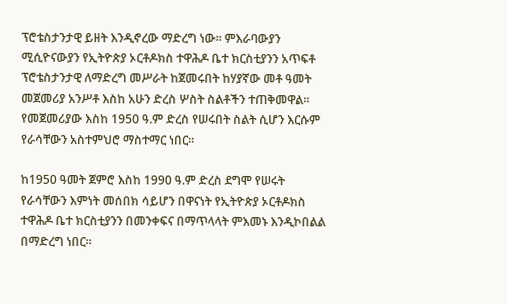ፕሮቴስታንታዊ ይዘት እንዲኖረው ማድረግ ነው፡፡ ምእራባውያን ሚሲዮናውያን የኢትዮጵያ ኦርቶዶክስ ተዋሕዶ ቤተ ክርስቲያንን አጥፍቶ ፕሮቴስታንታዊ ለማድረግ መሥራት ከጀመሩበት ከሃያኛው መቶ ዓመት መጀመሪያ አንሥቶ እስከ አሁን ድረስ ሦስት ስልቶችን ተጠቅመዋል፡፡ የመጀመሪያው እስከ 1950 ዓ.ም ድረስ የሠሩበት ስልት ሲሆን እርሱም የራሳቸውን አስተምህሮ ማስተማር ነበር፡፡

ከ1950 ዓመት ጀምሮ እስከ 1990 ዓ.ም ድረስ ደግሞ የሠሩት የራሳቸውን እምነት መሰበክ ሳይሆን በዋናነት የኢትዮጵያ ኦርቶዶክስ ተዋሕዶ ቤተ ክርስቲያንን በመንቀፍና በማጥላላት ምእመኑ እንዲኮበልል በማድረግ ነበር፡፡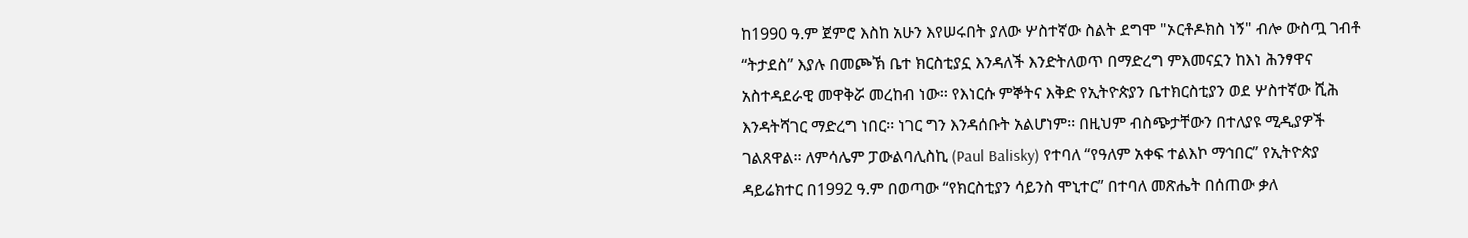ከ1990 ዓ.ም ጀምሮ እስከ አሁን እየሠሩበት ያለው ሦስተኛው ስልት ደግሞ "ኦርቶዶክስ ነኝ" ብሎ ውስጧ ገብቶ “ትታደስ” እያሉ በመጮኽ ቤተ ክርስቲያኗ እንዳለች እንድትለወጥ በማድረግ ምእመናኗን ከእነ ሕንፃዋና አስተዳደራዊ መዋቅሯ መረከብ ነው፡፡ የእነርሱ ምኞትና እቅድ የኢትዮጵያን ቤተክርስቲያን ወደ ሦስተኛው ሺሕ እንዳትሻገር ማድረግ ነበር፡፡ ነገር ግን እንዳሰቡት አልሆነም፡፡ በዚህም ብስጭታቸውን በተለያዩ ሚዲያዎች ገልጸዋል፡፡ ለምሳሌም ፓውልባሊስኪ (Paul Balisky) የተባለ “የዓለም አቀፍ ተልእኮ ማኅበር” የኢትዮጵያ ዳይሬክተር በ1992 ዓ.ም በወጣው “የክርስቲያን ሳይንስ ሞኒተር” በተባለ መጽሔት በሰጠው ቃለ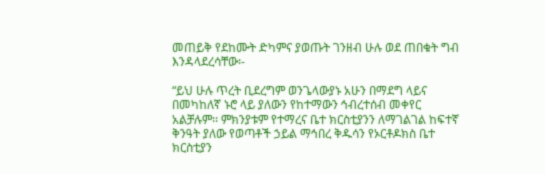መጠይቅ የደከሙት ድካምና ያወጡት ገንዘብ ሁሉ ወደ ጠበቁት ግብ እንዳላደረሳቸው፡-

“ይህ ሁሉ ጥረት ቢደረግም ወንጌላውያኑ አሁን በማደግ ላይና በመካከለኛ ኑሮ ላይ ያለውን የከተማውን ኅብረተሰብ መቀየር አልቻሉም፡፡ ምክንያቱም የተማረና ቤተ ክርስቲያንን ለማገልገል ከፍተኛ ቅንዓት ያለው የወጣቶች ኃይል ማኅበረ ቅዱሳን የኦርቶዶክስ ቤተ ክርስቲያን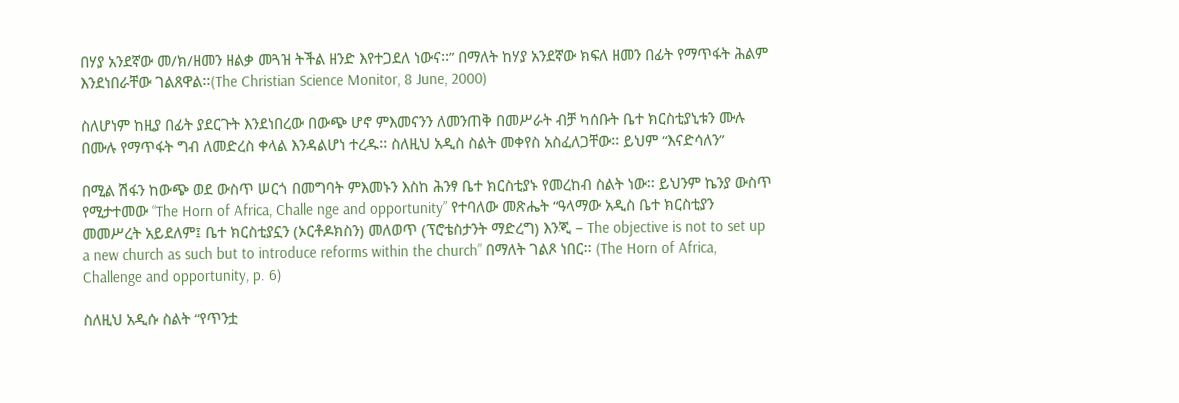በሃያ አንደኛው መ/ክ/ዘመን ዘልቃ መጓዝ ትችል ዘንድ እየተጋደለ ነውና፡፡” በማለት ከሃያ አንደኛው ክፍለ ዘመን በፊት የማጥፋት ሕልም እንደነበራቸው ገልጸዋል፡፡(The Christian Science Monitor, 8 June, 2000)

ስለሆነም ከዚያ በፊት ያደርጉት እንደነበረው በውጭ ሆኖ ምእመናንን ለመንጠቅ በመሥራት ብቻ ካሰቡት ቤተ ክርስቲያኒቱን ሙሉ በሙሉ የማጥፋት ግብ ለመድረስ ቀላል እንዳልሆነ ተረዱ፡፡ ስለዚህ አዲስ ስልት መቀየስ አስፈለጋቸው፡፡ ይህም “እናድሳለን”

በሚል ሽፋን ከውጭ ወደ ውስጥ ሠርጎ በመግባት ምእመኑን እስከ ሕንፃ ቤተ ክርስቲያኑ የመረከብ ስልት ነው፡፡ ይህንም ኬንያ ውስጥ የሚታተመው “The Horn of Africa, Challe nge and opportunity” የተባለው መጽሔት “ዓላማው አዲስ ቤተ ክርስቲያን መመሥረት አይደለም፤ ቤተ ክርስቲያኗን (ኦርቶዶክስን) መለወጥ (ፕሮቴስታንት ማድረግ) እንጂ – The objective is not to set up a new church as such but to introduce reforms within the church” በማለት ገልጾ ነበር፡፡ (The Horn of Africa, Challenge and opportunity, p. 6)

ስለዚህ አዲሱ ስልት “የጥንቷ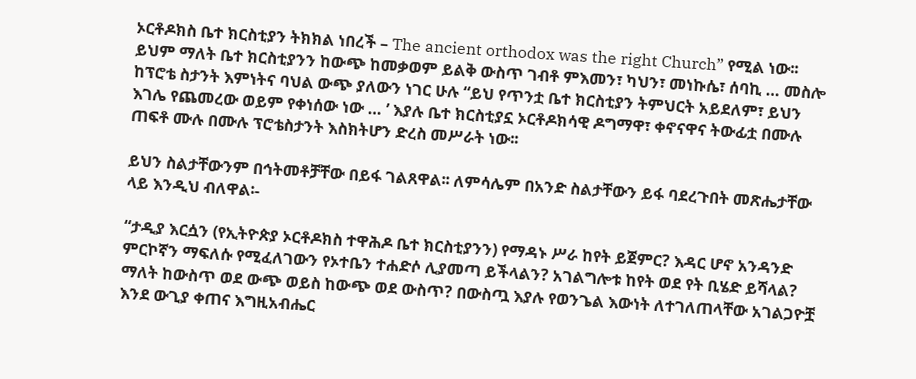ኦርቶዶክስ ቤተ ክርስቲያን ትክክል ነበረች – The ancient orthodox was the right Church” የሚል ነው፡፡ ይህም ማለት ቤተ ክርስቲያንን ከውጭ ከመቃወም ይልቅ ውስጥ ገብቶ ምእመን፣ ካህን፣ መነኩሴ፣ ሰባኪ … መስሎ ከፕሮቴ ስታንት እምነትና ባህል ውጭ ያለውን ነገር ሁሉ “ይህ የጥንቷ ቤተ ክርስቲያን ትምህርት አይደለም፣ ይህን እገሌ የጨመረው ወይም የቀነሰው ነው … ’ እያሉ ቤተ ክርስቲያኗ ኦርቶዶክሳዊ ዶግማዋ፣ ቀኖናዋና ትውፊቷ በሙሉ ጠፍቶ ሙሉ በሙሉ ፕሮቴስታንት እስክትሆን ድረስ መሥራት ነው፡፡

ይህን ስልታቸውንም በኅትመቶቻቸው በይፋ ገልጸዋል፡፡ ለምሳሌም በአንድ ስልታቸውን ይፋ ባደረጉበት መጽሔታቸው ላይ እንዲህ ብለዋል፡-

“ታዲያ እርሷን (የኢትዮጵያ ኦርቶዶክስ ተዋሕዶ ቤተ ክርስቲያንን) የማዳኑ ሥራ ከየት ይጀምር? እዳር ሆኖ አንዳንድ ምርኮኛን ማፍለሱ የሚፈለገውን የኦተቤን ተሐድሶ ሊያመጣ ይችላልን? አገልግሎቱ ከየት ወደ የት ቢሄድ ይሻላል? ማለት ከውስጥ ወደ ውጭ ወይስ ከውጭ ወደ ውስጥ? በውስጧ እያሉ የወንጌል እውነት ለተገለጠላቸው አገልጋዮቿ እንደ ውጊያ ቀጠና እግዚአብሔር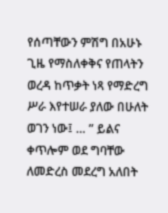የሰጣቸውን ምሽግ በአሁኑ ጊዜ የማስለቀቅና የጠላትን ወረዳ ከጥቃት ነጻ የማድረግ ሥራ እየተሠራ ያለው በሁለት ወገን ነው፤ … ” ይልና ቀጥሎም ወደ ግባቸው ለመድረስ መደረግ አለበት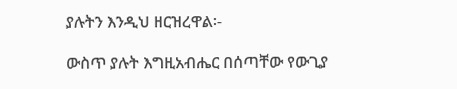ያሉትን እንዲህ ዘርዝረዋል፡-

ውስጥ ያሉት እግዚአብሔር በሰጣቸው የውጊያ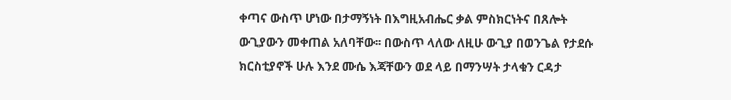ቀጣና ውስጥ ሆነው በታማኝነት በእግዚአብሔር ቃል ምስክርነትና በጸሎት ውጊያውን መቀጠል አለባቸው፡፡ በውስጥ ላለው ለዚሁ ውጊያ በወንጌል የታደሱ ክርስቲያኖች ሁሉ እንደ ሙሴ እጃቸውን ወደ ላይ በማንሣት ታላቁን ርዳታ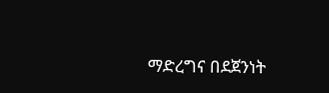ማድረግና በደጀንነት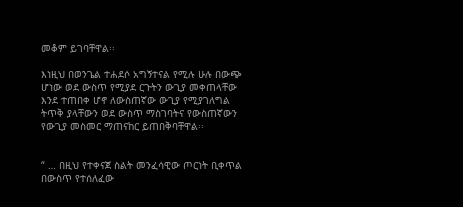መቆም ይገባቸዋል፡፡

እነዚህ በወንጌል ተሐደሶ አግኝተናል የሚሉ ሁሉ በውጭ ሆነው ወደ ውስጥ የሚያደ ርጉትን ውጊያ መቀጠላቸው እንደ ተጠበቀ ሆኖ ለውስጠኛው ውጊያ የሚያገለግል ትጥቅ ያላቸውን ወደ ውስጥ ማስገባትና የውስጠኛውን የውጊያ መስመር ማጠናከር ይጠበቅባቸዋል፡፡


“ … በዚህ የተቀናጀ ስልት መንፈሳዊው ጦርነት ቢቀጥል በውስጥ የተሰለፈው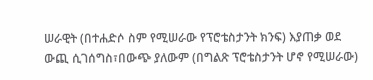ሠራዊት (በተሐድሶ ስም የሚሠራው የፕሮቴስታንት ክንፍ) እያጠቃ ወደ ውጪ ሲገሰግስ፣በውጭ ያለውም (በግልጽ ፕሮቴስታንት ሆኖ የሚሠራው)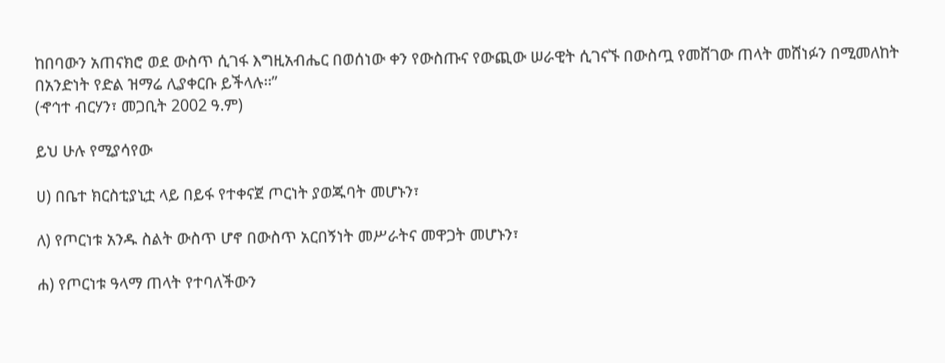ከበባውን አጠናክሮ ወደ ውስጥ ሲገፋ እግዚአብሔር በወሰነው ቀን የውስጡና የውጪው ሠራዊት ሲገናኙ በውስጧ የመሸገው ጠላት መሸነፉን በሚመለከት በአንድነት የድል ዝማሬ ሊያቀርቡ ይችላሉ፡፡”
(ኆኅተ ብርሃን፣ መጋቢት 2002 ዓ.ም)

ይህ ሁሉ የሚያሳየው

ሀ) በቤተ ክርስቲያኒቷ ላይ በይፋ የተቀናጀ ጦርነት ያወጁባት መሆኑን፣

ለ) የጦርነቱ አንዱ ስልት ውስጥ ሆኖ በውስጥ አርበኝነት መሥራትና መዋጋት መሆኑን፣

ሐ) የጦርነቱ ዓላማ ጠላት የተባለችውን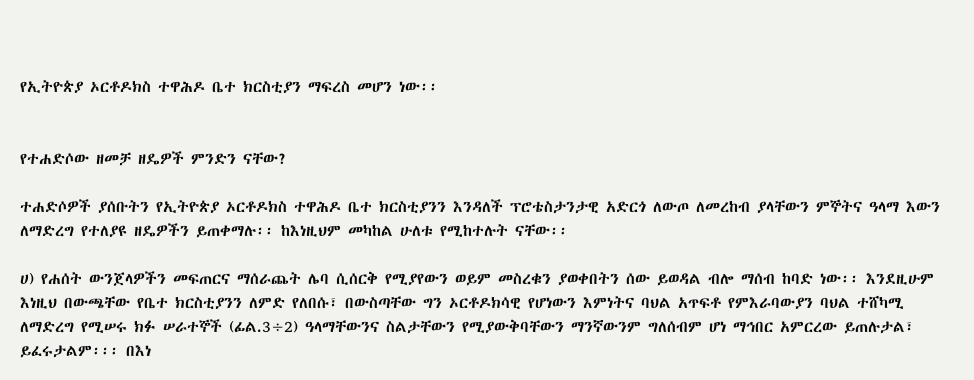የኢትዮጵያ ኦርቶዶክስ ተዋሕዶ ቤተ ክርስቲያን ማፍረስ መሆን ነው፡፡


የተሐድሶው ዘመቻ ዘዴዎች ምንድን ናቸው?

ተሐድሶዎች ያሰቡትን የኢትዮጵያ ኦርቶዶክስ ተዋሕዶ ቤተ ክርስቲያንን እንዳለች ፕሮቴስታንታዊ አድርጎ ለውጦ ለመረከብ ያላቸውን ምኞትና ዓላማ እውን ለማድረግ የተለያዩ ዘዴዎችን ይጠቀማሉ፡፡ ከእነዚህም መካከል ሁለቱ የሚከተሉት ናቸው፡፡

ሀ) የሐሰት ውንጀላዎችን መፍጠርና ማሰራጨት ሌባ ሲሰርቅ የሚያየውን ወይም መስረቁን ያወቀበትን ሰው ይወዳል ብሎ ማሰብ ከባድ ነው፡፡ እንደዚሁም እነዚህ በውጫቸው የቤተ ክርስቲያንን ለምድ የለበሱ፣ በውስጣቸው ግን ኦርቶዶክሳዊ የሆነውን እምነትና ባህል አጥፍቶ የምእራባውያን ባህል ተሸካሚ ለማድረግ የሚሠሩ ክፉ ሠራተኞች (ፊል.3÷2) ዓላማቸውንና ስልታቸውን የሚያውቅባቸውን ማንኛውንም ግለሰብም ሆነ ማኅበር አምርረው ይጠሉታል፣ ይፈሩታልም፡፡፡ በእነ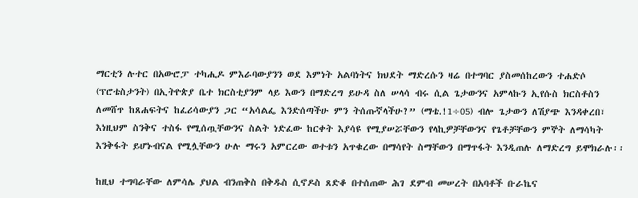ማርቲን ሉተር በአውሮፓ ተካሒዶ ምእራባውያንን ወደ እምነት አልባነትና ክህደት ማድረሱን ዛሬ በተግባር ያስመሰከረውን ተሐድሶ (ፕሮቴስታንት) በኢትዮጵያ ቤተ ክርስቲያንም ላይ እውን በማድረግ ይሁዳ ስለ ሠላሳ ብሩ ሲል ጌታውንና አምላኩን ኢየሱስ ክርስቶስን ለመሸጥ ከጸሐፍትና ከፈሪሳውያን ጋር “አሳልፌ እንድሰጣችሁ ምን ትሰጡኛላችሁ?” (ማቴ.!1÷05) ብሎ ጌታውን ለሽያጭ እንዳቀረበ፣ እነዚህም ስንቅና ተስፋ የሚሰጧቸውንና ስልት ነድፈው ከርቀት እያሳዩ የሚያሠሯቸውን የላኪዎቻቸውንና የጌቶቻቸውን ምኞት ለማሳካት እንቅፋት ይሆኑብናል የሚሏቸውን ሁሉ ማሩን አምርረው ወተቱን አጥቁረው በማሳየት ስማቸውን በማጥፋት እንዲጠሉ ለማድረግ ይሞክራሉ፡፡

ከዚህ ተግባራቸው ለምሳሌ ያህል ብንጠቅስ በቅዱስ ሲኖዶስ ጸድቆ በተሰጠው ሕገ ደምብ መሠረት በአባቶች ቡራኬና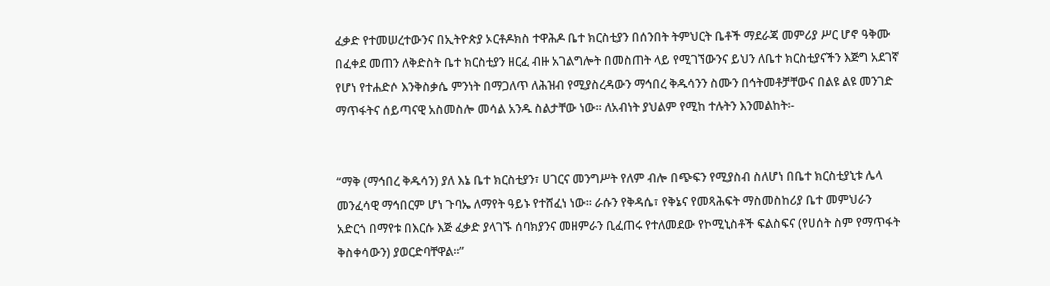ፈቃድ የተመሠረተውንና በኢትዮጵያ ኦርቶዶክስ ተዋሕዶ ቤተ ክርስቲያን በሰንበት ትምህርት ቤቶች ማደራጃ መምሪያ ሥር ሆኖ ዓቅሙ በፈቀደ መጠን ለቅድስት ቤተ ክርስቲያን ዘርፈ ብዙ አገልግሎት በመስጠት ላይ የሚገኘውንና ይህን ለቤተ ክርስቲያናችን እጅግ አደገኛ የሆነ የተሐድሶ እንቅስቃሴ ምንነት በማጋለጥ ለሕዝብ የሚያስረዳውን ማኅበረ ቅዱሳንን ስሙን በኅትመቶቻቸውና በልዩ ልዩ መንገድ ማጥፋትና ሰይጣናዊ አስመስሎ መሳል አንዱ ስልታቸው ነው፡፡ ለአብነት ያህልም የሚከ ተሉትን እንመልከት፡-


“ማቅ (ማኅበረ ቅዱሳን) ያለ እኔ ቤተ ክርስቲያን፣ ሀገርና መንግሥት የለም ብሎ በጭፍን የሚያስብ ስለሆነ በቤተ ክርስቲያኒቱ ሌላ መንፈሳዊ ማኅበርም ሆነ ጉባኤ ለማየት ዓይኑ የተሸፈነ ነው፡፡ ራሱን የቅዳሴ፣ የቅኔና የመጻሕፍት ማስመስከሪያ ቤተ መምህራን አድርጎ በማየቱ በእርሱ እጅ ፈቃድ ያላገኙ ሰባክያንና መዘምራን ቢፈጠሩ የተለመደው የኮሚኒስቶች ፍልስፍና (የሀሰት ስም የማጥፋት ቅስቀሳውን) ያወርድባቸዋል፡፡”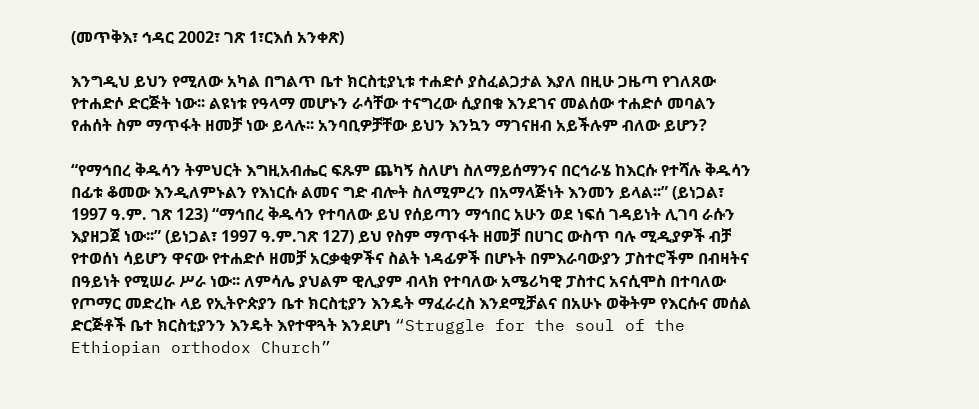(መጥቅእ፣ ኅዳር 2002፣ ገጽ 1፣ርእሰ አንቀጽ)

እንግዲህ ይህን የሚለው አካል በግልጥ ቤተ ክርስቲያኒቱ ተሐድሶ ያስፈልጋታል እያለ በዚሁ ጋዜጣ የገለጸው የተሐድሶ ድርጅት ነው፡፡ ልዩነቱ የዓላማ መሆኑን ራሳቸው ተናግረው ሲያበቁ እንደገና መልሰው ተሐድሶ መባልን የሐሰት ስም ማጥፋት ዘመቻ ነው ይላሉ፡፡ አንባቢዎቻቸው ይህን እንኳን ማገናዘብ አይችሉም ብለው ይሆን?

“የማኅበረ ቅዱሳን ትምህርት እግዚአብሔር ፍጹም ጨካኝ ስለሆነ ስለማይሰማንና በርኅራሄ ከእርሱ የተሻሉ ቅዱሳን በፊቱ ቆመው እንዲለምኑልን የእነርሱ ልመና ግድ ብሎት ስለሚምረን በአማላጅነት እንመን ይላል፡፡” (ይነጋል፣ 1997 ዓ.ም. ገጽ 123) “ማኅበረ ቅዱሳን የተባለው ይህ የሰይጣን ማኅበር አሁን ወደ ነፍሰ ገዳይነት ሊገባ ራሱን እያዘጋጀ ነው፡፡” (ይነጋል፣ 1997 ዓ.ም.ገጽ 127) ይህ የስም ማጥፋት ዘመቻ በሀገር ውስጥ ባሉ ሚዲያዎች ብቻ የተወሰነ ሳይሆን ዋናው የተሐድሶ ዘመቻ አርቃቂዎችና ስልት ነዳፊዎች በሆኑት በምእራባውያን ፓስተሮችም በብዛትና በዓይነት የሚሠራ ሥራ ነው፡፡ ለምሳሌ ያህልም ዊሊያም ብላክ የተባለው አሜሪካዊ ፓስተር አናሲሞስ በተባለው የጦማር መድረኩ ላይ የኢትዮጵያን ቤተ ክርስቲያን እንዴት ማፈራረስ እንደሚቻልና በአሁኑ ወቅትም የእርሱና መሰል ድርጅቶች ቤተ ክርስቲያንን እንዴት እየተዋጓት እንደሆነ “Struggle for the soul of the Ethiopian orthodox Church”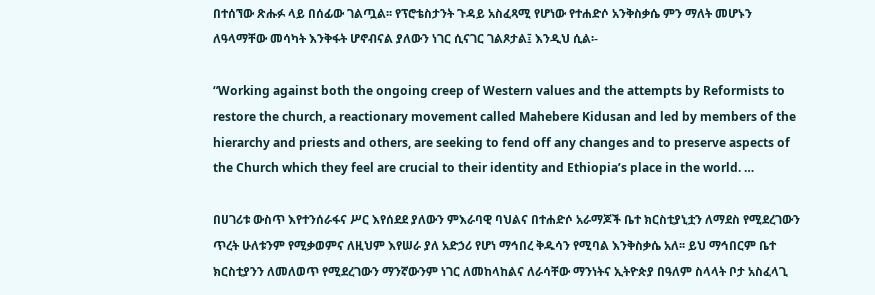በተሰኘው ጽሑፉ ላይ በሰፊው ገልጧል፡፡ የፕሮቴስታንት ጉዳይ አስፈጻሚ የሆነው የተሐድሶ አንቅስቃሴ ምን ማለት መሆኑን ለዓላማቸው መሳካት እንቅፋት ሆኖብናል ያለውን ነገር ሲናገር ገልጾታል፤ እንዲህ ሲል፡-

“Working against both the ongoing creep of Western values and the attempts by Reformists to restore the church, a reactionary movement called Mahebere Kidusan and led by members of the hierarchy and priests and others, are seeking to fend off any changes and to preserve aspects of the Church which they feel are crucial to their identity and Ethiopia’s place in the world. …

በሀገሪቱ ውስጥ እየተንሰራፋና ሥር እየሰደደ ያለውን ምእራባዊ ባህልና በተሐድሶ አራማጆች ቤተ ክርስቲያኒቷን ለማደስ የሚደረገውን ጥረት ሁለቱንም የሚቃወምና ለዚህም እየሠራ ያለ አድኃሪ የሆነ ማኅበረ ቅዱሳን የሚባል እንቅስቃሴ አለ፡፡ ይህ ማኅበርም ቤተ ክርስቲያንን ለመለወጥ የሚደረገውን ማንኛውንም ነገር ለመከላከልና ለራሳቸው ማንነትና ኢትዮጵያ በዓለም ስላላት ቦታ አስፈላጊ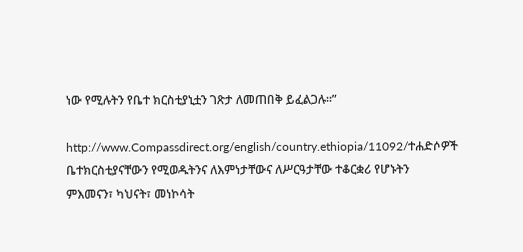ነው የሚሉትን የቤተ ክርስቲያኒቷን ገጽታ ለመጠበቅ ይፈልጋሉ፡፡”

http://www.Compassdirect.org/english/country.ethiopia/11092/ተሐድሶዎች ቤተክርስቲያናቸውን የሚወዱትንና ለእምነታቸውና ለሥርዓታቸው ተቆርቋሪ የሆኑትን ምእመናን፣ ካህናት፣ መነኮሳት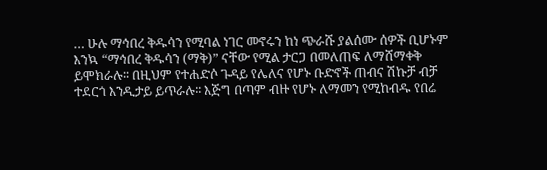… ሁሉ ማኅበረ ቅዱሳን የሚባል ነገር መኖሩን ከነ ጭራሹ ያልሰሙ ሰዎች ቢሆኑም እንኳ “ማኅበረ ቅዱሳን (ማቅ)” ናቸው የሚል ታርጋ በመለጠፍ ለማሸማቀቅ ይሞክራሉ፡፡ በዚህም የተሐድሶ ጉዳይ የሌለና የሆኑ ቡድኖች ጠብና ሽኩቻ ብቻ ተደርጎ እንዲታይ ይጥራሉ፡፡ እጅግ በጣም ብዙ የሆኑ ለማመን የሚከብዱ የበሬ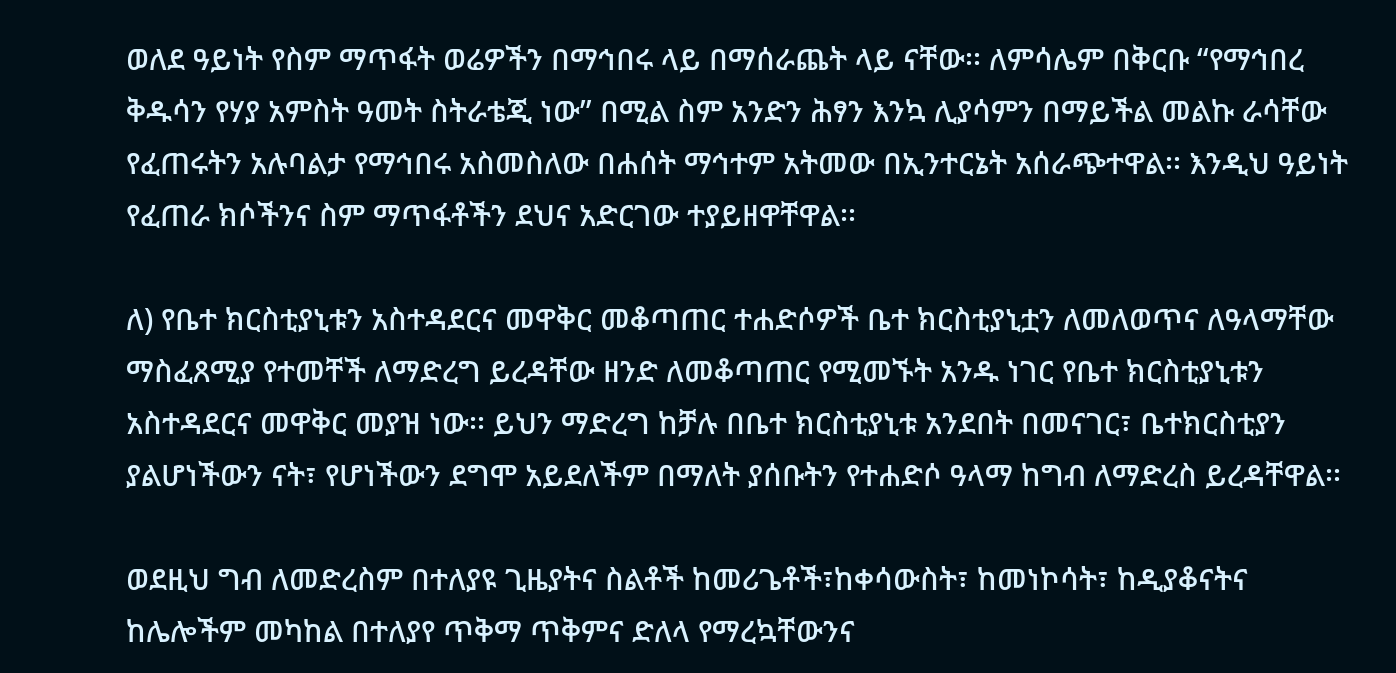ወለደ ዓይነት የስም ማጥፋት ወሬዎችን በማኅበሩ ላይ በማሰራጨት ላይ ናቸው፡፡ ለምሳሌም በቅርቡ “የማኅበረ ቅዱሳን የሃያ አምስት ዓመት ስትራቴጂ ነው” በሚል ስም አንድን ሕፃን እንኳ ሊያሳምን በማይችል መልኩ ራሳቸው የፈጠሩትን አሉባልታ የማኅበሩ አስመስለው በሐሰት ማኅተም አትመው በኢንተርኔት አሰራጭተዋል፡፡ እንዲህ ዓይነት የፈጠራ ክሶችንና ስም ማጥፋቶችን ደህና አድርገው ተያይዘዋቸዋል፡፡

ለ) የቤተ ክርስቲያኒቱን አስተዳደርና መዋቅር መቆጣጠር ተሐድሶዎች ቤተ ክርስቲያኒቷን ለመለወጥና ለዓላማቸው ማስፈጸሚያ የተመቸች ለማድረግ ይረዳቸው ዘንድ ለመቆጣጠር የሚመኙት አንዱ ነገር የቤተ ክርስቲያኒቱን አስተዳደርና መዋቅር መያዝ ነው፡፡ ይህን ማድረግ ከቻሉ በቤተ ክርስቲያኒቱ አንደበት በመናገር፣ ቤተክርስቲያን ያልሆነችውን ናት፣ የሆነችውን ደግሞ አይደለችም በማለት ያሰቡትን የተሐድሶ ዓላማ ከግብ ለማድረስ ይረዳቸዋል፡፡

ወደዚህ ግብ ለመድረስም በተለያዩ ጊዜያትና ስልቶች ከመሪጌቶች፣ከቀሳውስት፣ ከመነኮሳት፣ ከዲያቆናትና ከሌሎችም መካከል በተለያየ ጥቅማ ጥቅምና ድለላ የማረኳቸውንና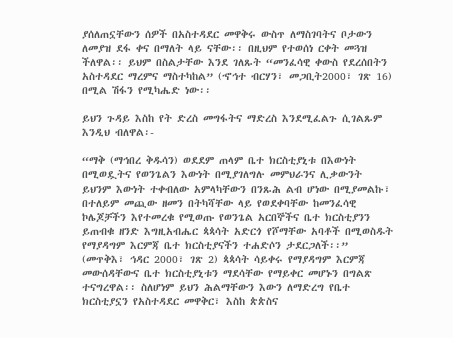ያሰለጠኗቸውን ሰዎች በአስተዳደር መዋቅሩ ውስጥ ለማስገባትና ቦታውን ለመያዝ ደፋ ቀና በማለት ላይ ናቸው፡፡ በዚህም የተወሰነ ርቀት መጓዝ ችለዋል፡፡ ይህም በስልታቸው እንደ ገለጹት “መንፈሳዊ ቀውስ የደረሰበትን አስተዳደር ማረምና ማስተካከል” (ኆኅተ ብርሃን፣ መጋቢት2000፣ ገጽ 16) በሚል ሽፋን የሚካሔድ ነው፡፡

ይህን ጉዳይ እስከ የት ድረስ መግፋትና ማድረስ እንደሚፈልጉ ሲገልጹም እንዲህ ብለዋል፡-

“ማቅ (ማኅበረ ቅዱሳን) ወደደም ጠላም ቤተ ክርስቲያኒቱ በእውነት በሚወዷትና የወንጌልን እውነት በሚያገለግሉ መምህራንና ሊቃውንት ይህንም እውነት ተቀብለው አምላካቸውን በንጹሕ ልብ ሆነው በሚያመልኩ፣ በተለይም መጪው ዘመን በትካሻቸው ላይ የወደቀባቸው ከመንፈሳዊ ኮሌጆቻችን እየተመረቁ የሚወጡ የወንጌል አርበኞችና ቤተ ክርስቲያንን ይጠብቁ ዘንድ እግዚአብሔር ጳጳሳት አድርጎ የሾማቸው አባቶች በሚወስዱት የማያዳግም እርምጃ ቤተ ክርስቲያናችን ተሐድሶን ታደርጋለች፡፡” (መጥቅእ፣ ኅዳር 2000፣ ገጽ 2) ጳጳሳት ሳይቀሩ የማያዳግም እርምጃ መውሰዳቸውና ቤተ ክርስቲያኒቱን ማደሳቸው የማይቀር መሆኑን በግልጽ ተናግረዋል፡፡ ስለሆነም ይህን ሕልማቸውን እውን ለማድረግ የቤተ ክርስቲያኗን የአስተዳደር መዋቅር፣ እስከ ጵጵስና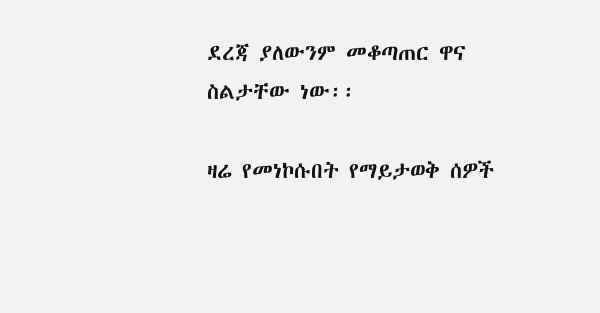ደረጃ ያለውንም መቆጣጠር ዋና ስልታቸው ነው፡፡

ዛሬ የመነኮሱበት የማይታወቅ ሰዎች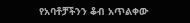የአባቶቻችንን ቆብ አጥልቀው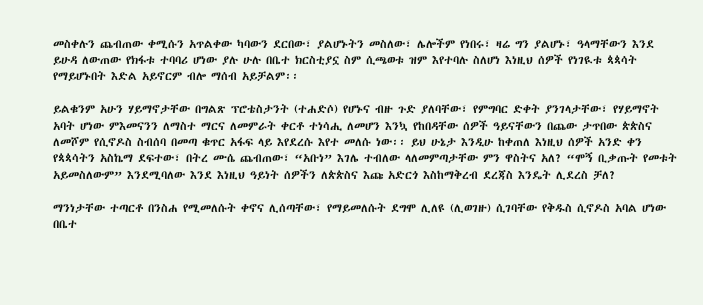መስቀሉን ጨብጠው ቀሚሱን አጥልቀው ካባውን ደርበው፣ ያልሆኑትን መስለው፣ ሌሎችም የነበሩ፣ ዛሬ ግን ያልሆኑ፣ ዓላማቸውን እንደ ይሁዳ ለውጠው የክፋቱ ተባባሪ ሆነው ያሉ ሁሉ በቤተ ክርስቲያኗ ስም ሲጫወቱ ዝም እየተባሉ ስለሆነ እነዚህ ሰዎች የነገዪቱ ጳጳሳት የማይሆኑበት እድል አይኖርም ብሎ ማሰብ አይቻልም፡፡

ይልቁንም አሁን ሃይማኖታቸው በግልጽ ፕሮቴስታንት (ተሐድሶ) የሆኑና ብዙ ጉድ ያለባቸው፣ የምግባር ድቀት ያንገላታቸው፣ የሃይማኖት አባት ሆነው ምእመናንን ለማስተ ማርና ለመምራት ቀርቶ ተነሳሒ ለመሆን እንኳ የከበዳቸው ሰዎች ዓይናቸውን በጨው ታጥበው ጵጵስና ለመሾም የሲኖዶስ ስብሰባ በመጣ ቁጥር አፋፍ ላይ እየደረሱ እየተ መለሱ ነው፡፡ ይህ ሁኔታ እንዲሁ ከቀጠለ እነዚህ ሰዎች አንድ ቀን የጳጳሳትን አስኬማ ደፍተው፣ በትረ ሙሴ ጨብጠው፣ “አቡነ” እገሌ ተብለው ላለመምጣታቸው ምን ዋስትና አለ? “ሞኝ ቢቃጡት የመቱት አይመስለውም” እንደሚባለው እንደ እነዚህ ዓይነት ሰዎችን ለጵጵስና እጩ አድርጎ እስከማቅረብ ደረጃስ እንዴት ሊደረስ ቻለ?

ማንነታቸው ተጣርቶ በንስሐ የሚመለሱት ቀኖና ሊሰጣቸው፣ የማይመለሱት ደግሞ ሊለዩ (ሊወገዙ) ሲገባቸው የቅዱስ ሲኖዶስ አባል ሆነው በቤተ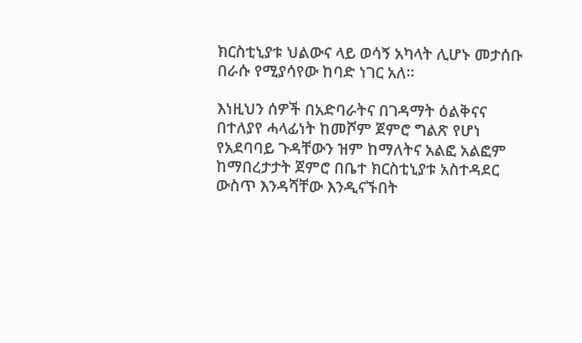ክርስቲኒያቱ ህልውና ላይ ወሳኝ አካላት ሊሆኑ መታሰቡ በራሱ የሚያሳየው ከባድ ነገር አለ፡፡

እነዚህን ሰዎች በአድባራትና በገዳማት ዕልቅናና በተለያየ ሓላፊነት ከመሾም ጀምሮ ግልጽ የሆነ የአደባባይ ጉዳቸውን ዝም ከማለትና አልፎ አልፎም ከማበረታታት ጀምሮ በቤተ ክርስቲኒያቱ አስተዳደር ውስጥ እንዳሻቸው እንዲናኙበት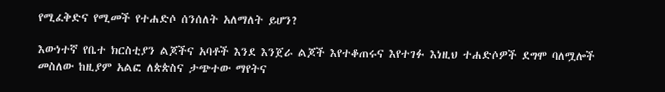የሚፈቅድና የሚመች የተሐድሶ ሰንሰለት አለማለት ይሆን?

እውነተኛ የቤተ ክርስቲያን ልጆችና አባቶች እንደ እንጀራ ልጆች እየተቆጠሩና እየተገፉ እነዚህ ተሐድሶዎች ደግሞ ባለሟሎች መስለው ከዚያም አልፎ ለጵጵስና ታጭተው ማየትና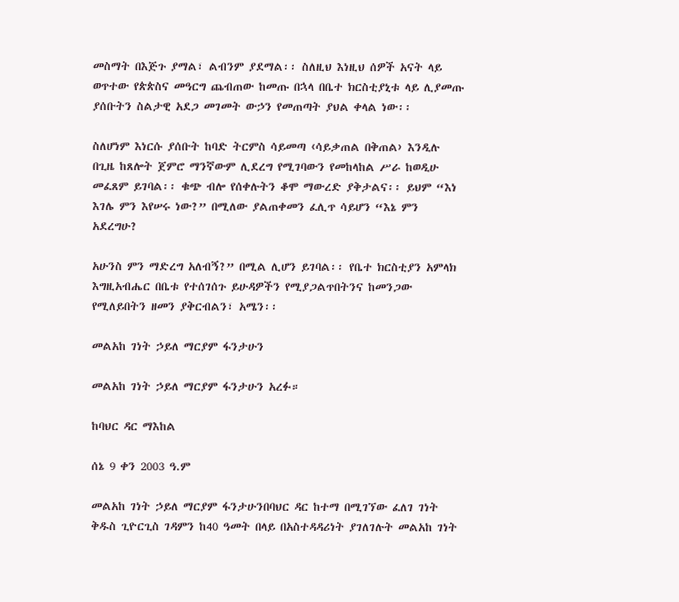መስማት በእጅጉ ያማል፣ ልብንም ያደማል፡፡ ስለዚህ እነዚህ ሰዎች አናት ላይ ወጥተው የጵጵስና መዓርግ ጨብጠው ከመጡ በኋላ በቤተ ክርስቲያኒቱ ላይ ሊያመጡ ያሰቡትን ስልታዊ አደጋ መገመት ውኃን የመጠጣት ያህል ቀላል ነው፡፡

ስለሆነም እነርሱ ያሰቡት ከባድ ትርምስ ሳይመጣ ‹ሳይቃጠል በቅጠል› እንዲሉ በጊዜ ከጸሎት ጀምሮ ማንኛውም ሊደረግ የሚገባውን የመከላከል ሥራ ከወዲሁ መፈጸም ይገባል፡፡ ቁጭ ብሎ የሰቀሉትን ቆሞ ማውረድ ያቅታልና፡፡ ይህም “እነ እገሌ ምን እየሠሩ ነው?” በሚለው ያልጠቀመን ፈሊጥ ሳይሆን “እኔ ምን አደረግሁ?

አሁንስ ምን ማድረግ አለብኝ?” በሚል ሊሆን ይገባል፡፡ የቤተ ክርስቲያን አምላክ እግዚአብሔር በቤቱ የተሰገሰጉ ይሁዳዎችን የሚያጋልጥበትንና ከመንጋው የሚለይበትን ዘመን ያቅርብልን፣ አሜን፡፡

መልአከ ገነት ኃይለ ማርያም ፋንታሁን

መልአከ ገነት ኃይለ ማርያም ፋንታሁን አረፉ።

ከባህር ዳር ማእከል

ሰኔ 9 ቀን 2003 ዓ.ም

መልአከ ገነት ኃይለ ማርያም ፋንታሁንበባህር ዳር ከተማ በሚገኘው ፈለገ ገነት ቅዱስ ጊዮርጊስ ገዳምን ከ40 ዓመት በላይ በአስተዳዳሪነት ያገለገሉት መልአከ ገነት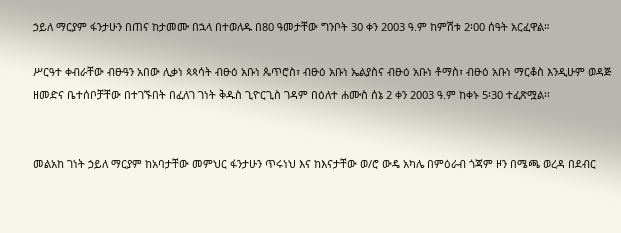ኃይለ ማርያም ፋንታሁን በጠና ከታመሙ በኋላ በተወለዱ በ80 ዓመታቸው ግንቦት 30 ቀን 2003 ዓ.ም ከምሽቱ 2፡00 ሰዓት አርፈዋል።

ሥርዓተ ቀብራቸው ብፁዓን አበው ሊቃነ ጳጳሳት ብፁዕ አቡነ ጴጥሮስ፣ ብፁዕ አቡነ ኤልያስና ብፁዕ አቡነ ቶማስ፣ ብፁዕ አቡነ ማርቆስ እንዲሁም ወዳጅ ዘመድና ቤተሰቦቻቸው በተገኙበት በፈለገ ገነት ቅዱስ ጊዮርጊስ ገዳም በዕለተ ሐሙስ ሰኔ 2 ቀን 2003 ዓ.ም ከቀኑ 5፡30 ተፈጽሟል፡፡


መልአከ ገነት ኃይለ ማርያም ከአባታቸው መምህር ፋንታሁን ጥሩነህ እና ከእናታቸው ወ/ሮ ውዴ አካሌ በምዕራብ ጎጃም ዞን በሜጫ ወረዳ በደብር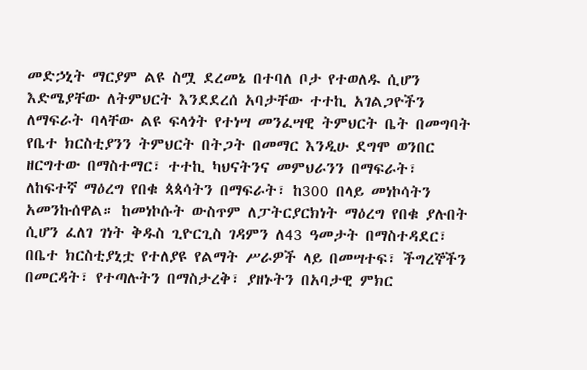መድኃኒት ማርያም ልዩ ስሟ ደረመኔ በተባለ ቦታ የተወለዱ ሲሆን እድሜያቸው ለትምህርት እንደደረሰ አባታቸው ተተኪ አገልጋዮችን ለማፍራት ባላቸው ልዩ ፍላጎት የተነሣ መንፈሣዊ ትምህርት ቤት በመግባት የቤተ ክርስቲያንን ትምህርት በትጋት በመማር እንዲሁ ደግሞ ወንበር ዘርግተው በማስተማር፣ ተተኪ ካህናትንና መምህራንን በማፍራት፣ ለከፍተኛ ማዕረግ የበቁ ጳጳሳትን በማፍራት፣ ከ300 በላይ መነኮሳትን አመንኩሰዋል። ከመነኮሱት ውስጥም ለፓትርያርክነት ማዕረግ የበቁ ያሉበት ሲሆን ፈለገ ገነት ቅዱስ ጊዮርጊስ ገዳምን ለ43 ዓመታት በማስተዳደር፣ በቤተ ክርስቲያኒቷ የተለያዩ የልማት ሥራዎች ላይ በመሣተፍ፣ ችግረኞችን በመርዳት፣ የተጣሉትን በማስታረቅ፣ ያዘኑትን በአባታዊ ምክር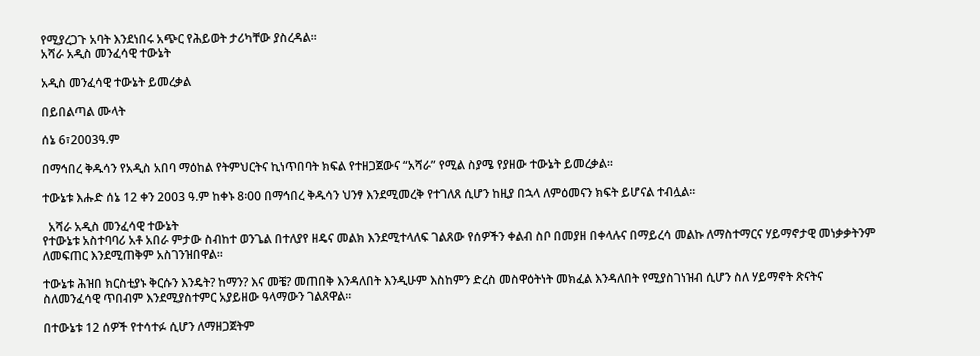የሚያረጋጉ አባት እንደነበሩ አጭር የሕይወት ታሪካቸው ያስረዳል።
አሻራ አዲስ መንፈሳዊ ተውኔት

አዲስ መንፈሳዊ ተውኔት ይመረቃል

በይበልጣል ሙላት

ሰኔ 6፣2003ዓ.ም

በማኅበረ ቅዱሳን የአዲስ አበባ ማዕከል የትምህርትና ኪነጥበባት ክፍል የተዘጋጀውና “አሻራ” የሚል ስያሜ የያዘው ተውኔት ይመረቃል፡፡

ተውኔቱ እሑድ ሰኔ 12 ቀን 2003 ዓ.ም ከቀኑ 8፡00 በማኅበረ ቅዱሳን ህንፃ እንደሚመረቅ የተገለጸ ሲሆን ከዚያ በኋላ ለምዕመናን ክፍት ይሆናል ተብሏል፡፡

  አሻራ አዲስ መንፈሳዊ ተውኔት
የተውኔቱ አስተባባሪ አቶ አበራ ምታው ስብከተ ወንጌል በተለያየ ዘዴና መልክ እንደሚተላለፍ ገልጸው የሰዎችን ቀልብ ስቦ በመያዘ በቀላሉና በማይረሳ መልኩ ለማስተማርና ሃይማኖታዊ መነቃቃትንም ለመፍጠር እንደሚጠቅም አስገንዝበዋል፡፡

ተውኔቱ ሕዝበ ክርስቲያኑ ቅርሱን እንዴት? ከማን? እና መቼ? መጠበቅ እንዳለበት እንዲሁም እስከምን ድረስ መስዋዕትነት መክፈል እንዳለበት የሚያስገነዝብ ሲሆን ስለ ሃይማኖት ጽናትና ስለመንፈሳዊ ጥበብም እንደሚያስተምር አያይዘው ዓላማውን ገልጸዋል፡፡

በተውኔቱ 12 ሰዎች የተሳተፉ ሲሆን ለማዘጋጀትም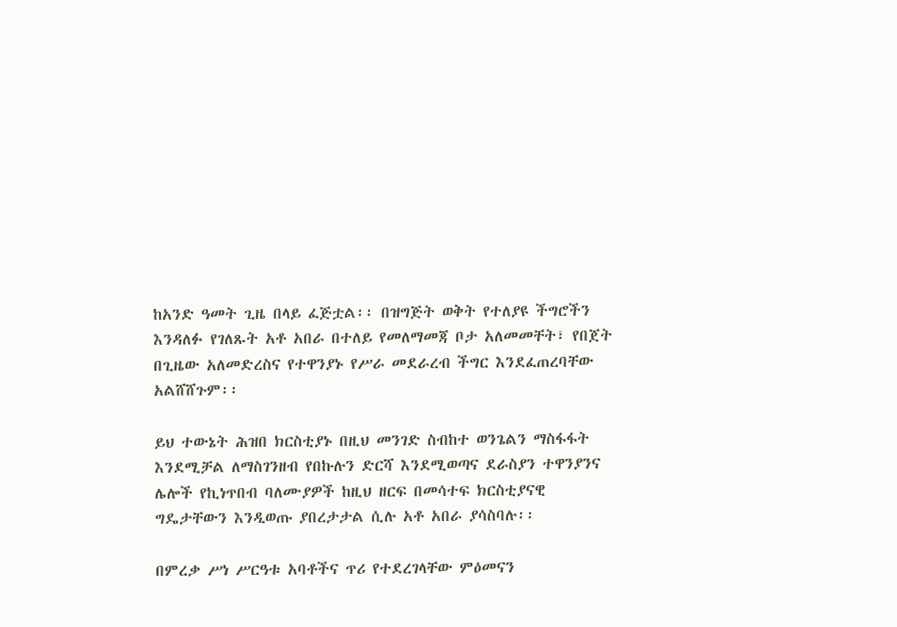ከአንድ ዓመት ጊዜ በላይ ፈጅቷል፡፡ በዝግጅት ወቅት የተለያዩ ችግሮችን እንዳለፉ የገለጹት አቶ አበራ በተለይ የመለማመጃ ቦታ አለመመቸት፣ የበጀት በጊዜው አለመድረስና የተዋንያኑ የሥራ መደራረብ ችግር እንደፈጠረባቸው አልሸሸጉም፡፡

ይህ ተውኔት ሕዝበ ክርስቲያኑ በዚህ መንገድ ስብከተ ወንጌልን ማስፋፋት እንደሚቻል ለማስገንዘብ የበኩሉን ድርሻ እንደሚወጣና ደራስያን ተዋንያንና ሌሎች የኪነጥበብ ባለሙያዎች ከዚህ ዘርፍ በመሳተፍ ክርስቲያናዊ ግዴታቸውን እንዲወጡ ያበረታታል ሲሉ አቶ አበራ ያሳስባሉ፡፡

በምረቃ ሥነ ሥርዓቱ አባቶችና ጥሪ የተደረገላቸው ምዕመናን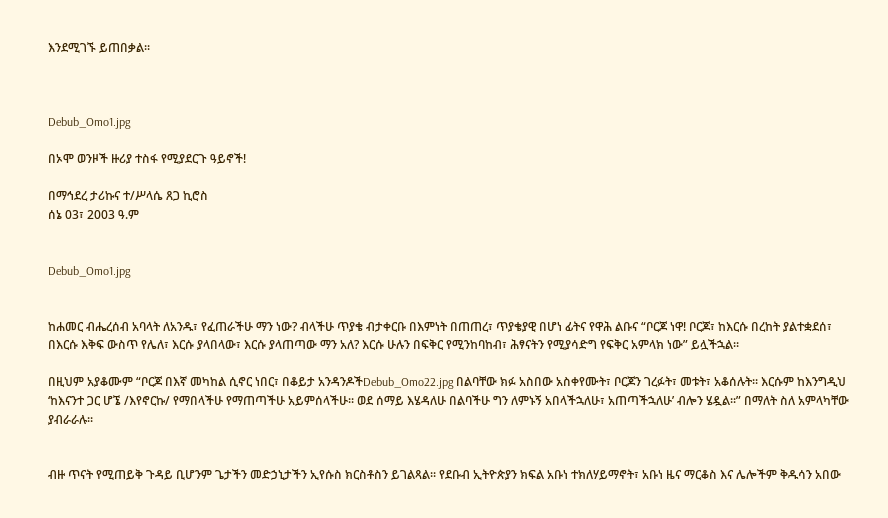እንደሚገኙ ይጠበቃል፡፡



Debub_Omo1.jpg

በኦሞ ወንዞች ዙሪያ ተስፋ የሚያደርጉ ዓይኖች!

በማኅደረ ታሪኩና ተ/ሥላሴ ጸጋ ኪሮስ
ሰኔ 03፣ 2003 ዓ.ም


Debub_Omo1.jpg


ከሐመር ብሔረሰብ አባላት ለአንዱ፣ የፈጠራችሁ ማን ነው? ብላችሁ ጥያቄ ብታቀርቡ በእምነት በጠጠረ፣ ጥያቄያዊ በሆነ ፊትና የዋሕ ልቡና “ቦርጆ ነዋ! ቦርጆ፣ ከእርሱ በረከት ያልተቋደሰ፣ በእርሱ እቅፍ ውስጥ የሌለ፣ እርሱ ያላበላው፣ እርሱ ያላጠጣው ማን አለ? እርሱ ሁሉን በፍቅር የሚንከባከብ፣ ሕፃናትን የሚያሳድግ የፍቅር አምላክ ነው” ይሏችኋል፡፡

በዚህም አያቆሙም “ቦርጆ በእኛ መካከል ሲኖር ነበር፣ በቆይታ አንዳንዶችDebub_Omo22.jpg በልባቸው ክፉ አስበው አስቀየሙት፣ ቦርጆን ገረፉት፣ መቱት፣ አቆሰሉት፡፡ እርሱም ከእንግዲህ ‘ከእናንተ ጋር ሆኜ /እየኖርኩ/ የማበላችሁ የማጠጣችሁ አይምሰላችሁ፡፡ ወደ ሰማይ እሄዳለሁ በልባችሁ ግን ለምኑኝ አበላችኋለሁ፣ አጠጣችኋለሁ’ ብሎን ሄዷል፡፡” በማለት ስለ አምላካቸው ያብራራሉ፡፡


ብዙ ጥናት የሚጠይቅ ጉዳይ ቢሆንም ጌታችን መድኃኒታችን ኢየሱስ ክርስቶስን ይገልጻል፡፡ የደቡብ ኢትዮጵያን ክፍል አቡነ ተክለሃይማኖት፣ አቡነ ዜና ማርቆስ እና ሌሎችም ቅዱሳን አበው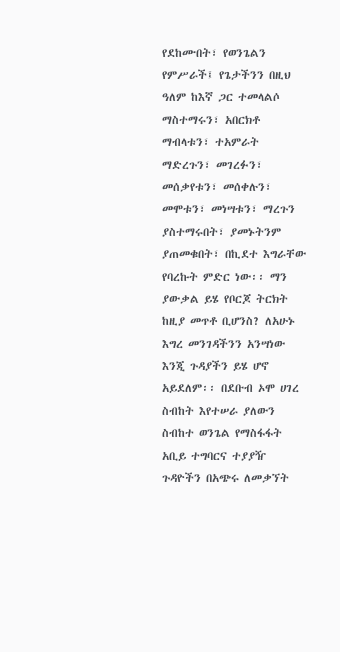የደከሙበት፣ የወንጌልን የምሥራች፤ የጌታችንን በዚህ ዓለም ከእኛ ጋር ተመላልሶ ማስተማሩን፣ አበርክቶ ማብላቱን፣ ተአምራት ማድረጉን፣ መገረፉን፣ መሰቃየቱን፣ መሰቀሉን፣ መሞቱን፣ መነሣቱን፣ ማረጉን ያስተማሩበት፣ ያመኑትንም ያጠመቁበት፣ በኪደተ እግራቸው የባረኩት ምድር ነው፡፡ ማን ያውቃል ይሄ የቦርጆ ትርክት ከዚያ መጥቶ ቢሆንስ? ለአሁኑ እግረ መንገዳችንን አንሣነው እንጂ ጉዳያችን ይሄ ሆኖ አይደለም፡፡ በደቡብ ኦሞ ሀገረ ስብከት እየተሠራ ያለውን ስብከተ ወንጌል የማስፋፋት አቢይ ተግባርና ተያያዥ ጉዳዮችን በአጭሩ ለመቃኘት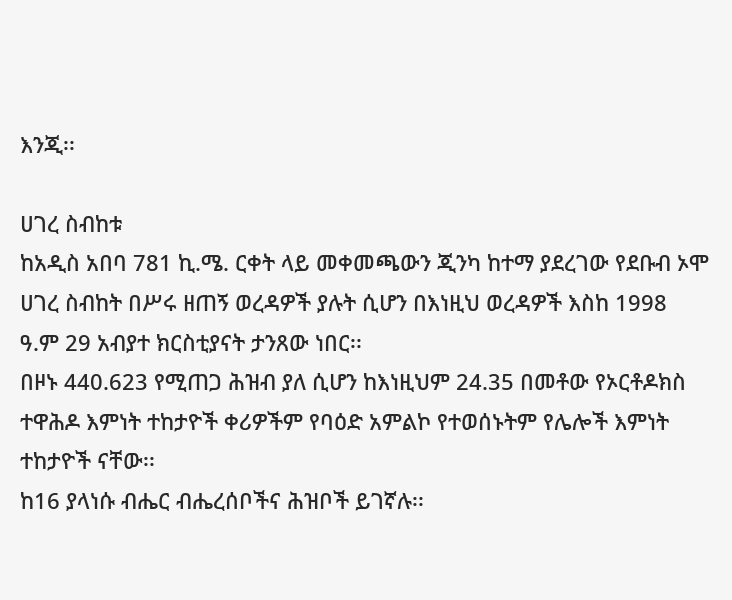እንጂ፡፡

ሀገረ ስብከቱ
ከአዲስ አበባ 781 ኪ.ሜ. ርቀት ላይ መቀመጫውን ጂንካ ከተማ ያደረገው የደቡብ ኦሞ ሀገረ ስብከት በሥሩ ዘጠኝ ወረዳዎች ያሉት ሲሆን በእነዚህ ወረዳዎች እስከ 1998 ዓ.ም 29 አብያተ ክርስቲያናት ታንጸው ነበር፡፡
በዞኑ 440.623 የሚጠጋ ሕዝብ ያለ ሲሆን ከእነዚህም 24.35 በመቶው የኦርቶዶክስ ተዋሕዶ እምነት ተከታዮች ቀሪዎችም የባዕድ አምልኮ የተወሰኑትም የሌሎች እምነት ተከታዮች ናቸው፡፡
ከ16 ያላነሱ ብሔር ብሔረሰቦችና ሕዝቦች ይገኛሉ፡፡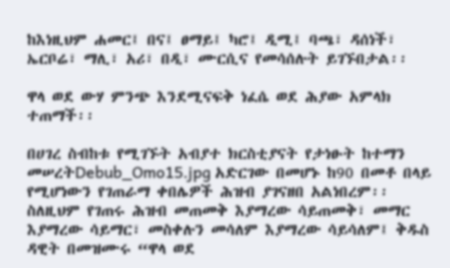ከእነዚህም ሐመር፤ በና፤ ፀማይ፤ ካሮ፤ ዲሚ፤ ባጫ፣ ዳሰነች፣ ኤርቦሬ፣ ማሊ፣ አሪ፣ በዲ፣ ሙርሲና የመሳሰሉት ይገኙበታል፡፡

ዋላ ወደ ውሃ ምንጭ እንደሚናፍቅ ነፈሴ ወደ ሕያው አምላክ ተጠማች፡፡

በሀገረ ስብከቱ የሚገኙት አብያተ ክርስቲያናት የታነፁት ከተማን መሠረትDebub_Omo15.jpg አድርገው በመሆኑ ከ90 በመቶ በላይ የሚሆነውን የገጠራማ ቀበሌዎች ሕዝብ ያገናዘበ አልነበረም፡፡ ስለዚህም የገጠሩ ሕዝብ መጠመቅ እያማረው ሳይጠመቅ፣ መማር እያማረው ሳይማር፣ መስቀሉን መሳለም እያማረው ሳይሳለም፤ ቅዱስ ዳዊት በመዝሙሩ “ዋላ ወደ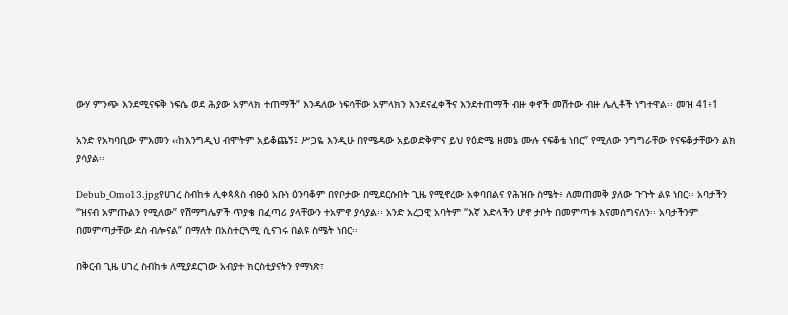ውሃ ምንጭ እንደሚናፍቅ ነፍሴ ወደ ሕያው አምላክ ተጠማች” እንዳለው ነፍሳቸው አምላክን እንደናፈቀችና እንደተጠማች ብዙ ቀኖች መሽተው ብዙ ሌሊቶች ነግተዋል፡፡ መዝ 41፥1

አንድ የአካባቢው ምእመን ‹‹ከእንግዲህ ብሞትም አይቆጨኝ፤ ሥጋዬ እንዲሁ በየሜዳው አይወድቅምና ይህ የዕድሜ ዘመኔ ሙሉ ናፍቆቴ ነበር” የሚለው ንግግራቸው የናፍቆታቸውን ልክ ያሳያል፡፡

Debub_Omo13.jpgየሀገረ ስብከቱ ሊቀጳጳስ ብፁዕ አቡነ ዕንባቆም በየቦታው በሚደርሱበት ጊዜ የሚኖረው አቀባበልና የሕዝቡ ስሜት፥ ለመጠመቅ ያለው ጉጉት ልዩ ነበር፡፡ አባታችን “ዝናብ አምጡልን የሚለው” የሽማግሌዎች ጥያቄ በፈጣሪ ያላቸውን ተአምኖ ያሳያል፡፡ አንድ አረጋዊ አባትም “እኛ እድላችን ሆኖ ታቦት በመምጣቱ እናመሰግናለን፡፡ አባታችንም በመምጣታቸው ደስ ብሎናል” በማለት በአስተርጓሚ ሲናገሩ በልዩ ስሜት ነበር፡፡

በቅርብ ጊዜ ሀገረ ስብከቱ ለሚያደርገው አብያተ ክርስቲያናትን የማነጽ፣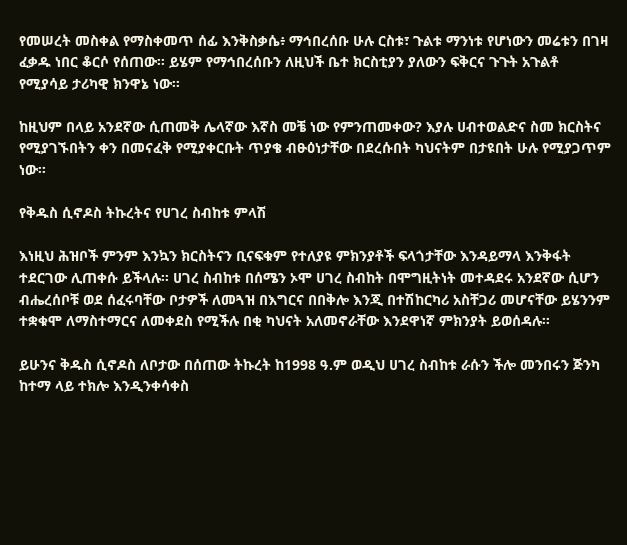የመሠረት መስቀል የማስቀመጥ ሰፊ እንቅስቃሴ፥ ማኅበረሰቡ ሁሉ ርስቱ፣ ጉልቱ ማንነቱ የሆነውን መሬቱን በገዛ ፈቃዱ ነበር ቆርሶ የሰጠው፡፡ ይሄም የማኅበረሰቡን ለዚህች ቤተ ክርስቲያን ያለውን ፍቅርና ጉጉት አጉልቶ የሚያሳይ ታሪካዊ ክንዋኔ ነው፡፡

ከዚህም በላይ አንደኛው ሲጠመቅ ሌላኛው እኛስ መቼ ነው የምንጠመቀው? እያሉ ሀብተወልድና ስመ ክርስትና የሚያገኙበትን ቀን በመናፈቅ የሚያቀርቡት ጥያቄ ብፁዕነታቸው በደረሱበት ካህናትም በታዩበት ሁሉ የሚያጋጥም ነው፡፡

የቅዱስ ሲኖዶስ ትኩረትና የሀገረ ስብከቱ ምላሽ

እነዚህ ሕዝቦች ምንም እንኳን ክርስትናን ቢናፍቁም የተለያዩ ምክንያቶች ፍላጎታቸው እንዳይማላ እንቅፋት ተደርገው ሊጠቀሱ ይችላሉ፡፡ ሀገረ ስብከቱ በሰሜን ኦሞ ሀገረ ስብከት በሞግዚትነት መተዳደሩ አንደኛው ሲሆን ብሔረሰቦቹ ወደ ሰፈሩባቸው ቦታዎች ለመጓዝ በእግርና በበቅሎ እንጂ በተሽከርካሪ አስቸጋሪ መሆናቸው ይሄንንም ተቋቁሞ ለማስተማርና ለመቀደስ የሚችሉ በቂ ካህናት አለመኖራቸው እንደዋነኛ ምክንያት ይወሰዳሉ፡፡

ይሁንና ቅዱስ ሲኖዶስ ለቦታው በሰጠው ትኩረት ከ1998 ዓ.ም ወዲህ ሀገረ ስብከቱ ራሱን ችሎ መንበሩን ጅንካ ከተማ ላይ ተክሎ እንዲንቀሳቀስ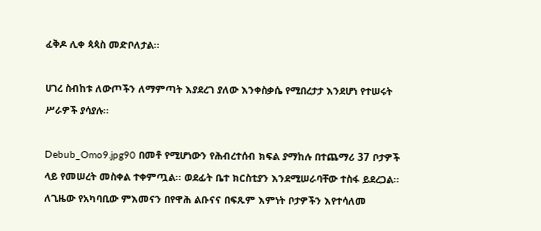ፈቅዶ ሊቀ ጳጳስ መድቦለታል፡፡

ሀገረ ስብከቱ ለውጦችን ለማምጣት እያደረገ ያለው እንቀስቃሴ የሚበረታታ እንደሆነ የተሠሩት ሥራዎች ያሳያሉ፡፡

Debub_Omo9.jpg90 በመቶ የሚሆነውን የሕብረተሰብ ክፍል ያማከሉ በተጨማሪ 37 ቦታዎች ላይ የመሠረት መስቀል ተቀምጧል፡፡ ወደፊት ቤተ ክርስቲያን እንደሚሠራባቸው ተስፋ ይደረጋል፡፡ ለጊዜው የአካባቢው ምእመናን በየዋሕ ልቡናና በፍጹም እምነት ቦታዎችን እየተሳለመ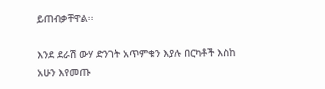ይጠብቃቸዋል፡፡

እንደ ደራሽ ውሃ ድንገት አጥምቁን እያሉ በርካቶች እስከ አሁን እየመጡ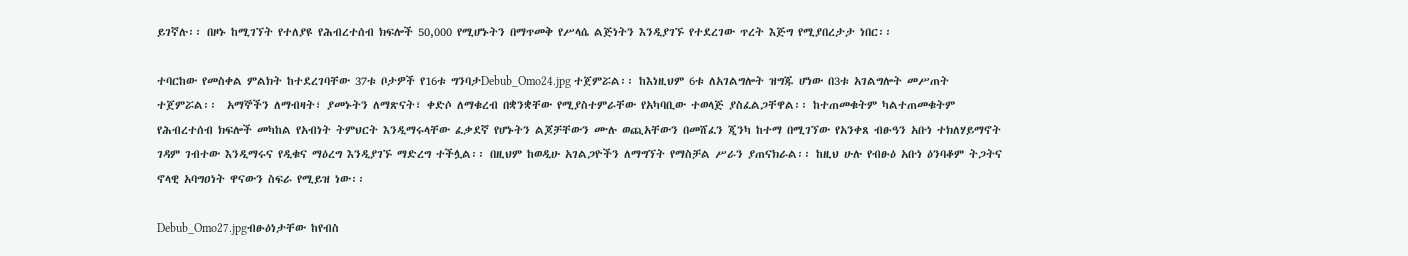ይገኛሉ፡፡ በዞኑ ከሚገኘት የተለያዩ የሕብረተሰብ ክፍሎች 50,000 የሚሆኑትን በማጥመቅ የሥላሴ ልጅነትን እንዲያገኙ የተደረገው ጥረት እጅግ የሚያበረታታ ነበር፡፡

ተባርከው የመስቀል ምልክት ከተደረገባቸው 37ቱ ቦታዎች የ16ቱ ግንባታDebub_Omo24.jpg ተጀምሯል፡፡ ከእነዚህም 6ቱ ለአገልግሎት ዝግጁ ሆነው በ3ቱ አገልግሎት መሥጠት ተጀምሯል፡፡  አማኞችን ለማብዛት፣ ያመኑትን ለማጽናት፣ ቀድሶ ለማቁረብ በቋንቋቸው የሚያስተምራቸው የአካባቢው ተወላጅ ያስፈልጋቸዋል፡፡ ከተጠመቁትም ካልተጠመቁትም የሕብረተሰብ ክፍሎች መካከል የአብነት ትምህርት እንዲማሩላቸው ፈቃደኛ የሆኑትን ልጆቻቸውን ሙሉ ወጪአቸውን በመሸፈን ጂንካ ከተማ በሚገኘው የአንቀጸ ብፁዓን አቡነ ተክለሃይማኖት ገዳም ገብተው እንዲማሩና የዲቁና ማዕረግ እንዲያገኙ ማድረግ ተችሏል፡፡ በዚህም ከወዲሁ አገልጋዮችን ለማግኘት የማስቻል ሥራን ያጠናክራል፡፡ ከዚህ ሁሉ የብፁዕ አቡነ ዕንባቆም ትጋትና ኖላዊ አባግዐነት ዋናውን ስፍራ የሚይዝ ነው፡፡

Debub_Omo27.jpgብፁዕነታቸው ከየብስ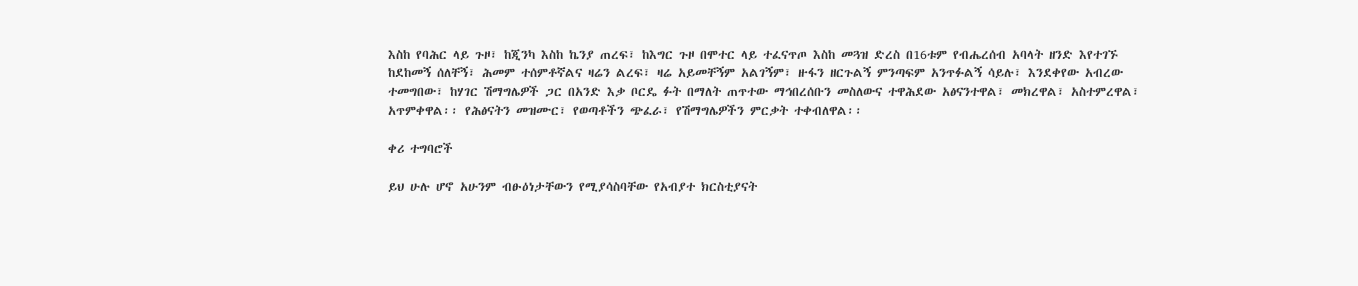እስከ የባሕር ላይ ጉዞ፣ ከጂንካ እስከ ኬንያ ጠረፍ፣ ከእግር ጉዞ በሞተር ላይ ተፈናጥጦ እስከ መጓዝ ድረስ በ16ቱም የብሔረሰብ አባላት ዘንድ እየተገኙ ከደከመኝ ሰለቸኝ፣ ሕመም ተሰምቶኛልና ዛሬን ልረፍ፣ ዛሬ አይመቸኝም አልገኝም፣ ዙፋን ዘርጉልኝ ምንጣፍም አንጥፉልኝ ሳይሉ፣ እንደቀየው አብረው ተመግበው፣ ከሃገር ሽማግሌዎች ጋር በአንድ እቃ ቦርዴ ፉት በማለት ጠጥተው ማኅበረሰቡን መስለውና ተዋሕደው አፅናንተዋል፣ መክረዋል፣ አስተምረዋል፣ አጥምቀዋል፡፡ የሕፅናትን መዝሙር፣ የወጣቶችን ጭፈራ፣ የሽማግሌዎችን ምርቃት ተቀብለዋል፡፡

ቀሪ ተግባሮች

ይህ ሁሉ ሆኖ አሁንም ብፁዕነታቸውን የሚያሳስባቸው የአብያተ ክርስቲያናት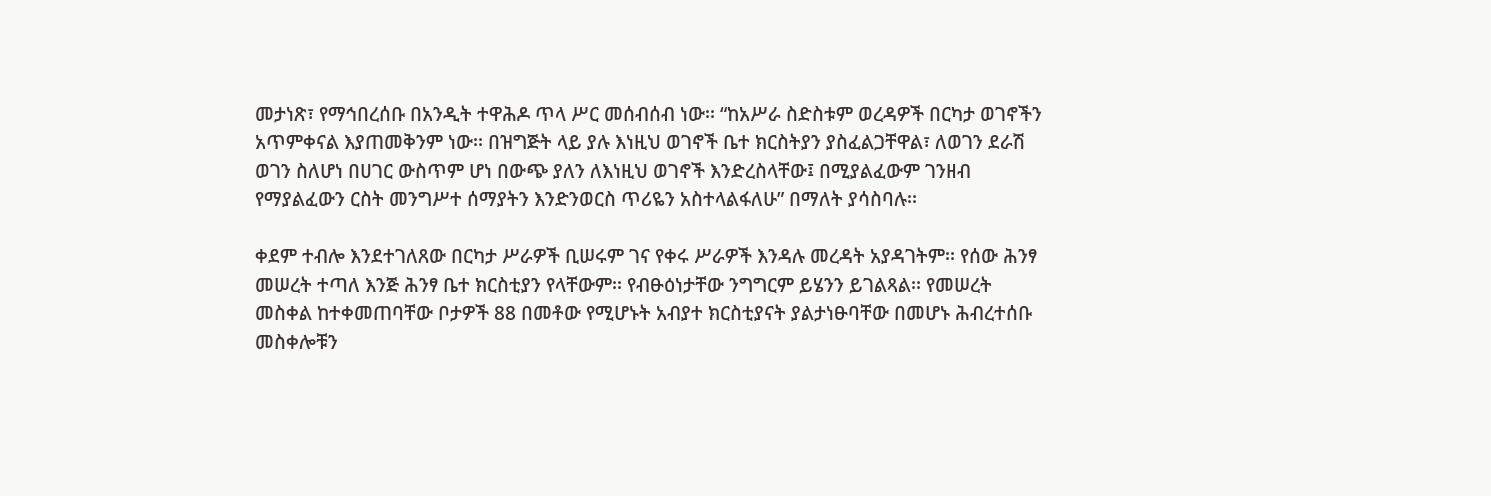መታነጽ፣ የማኅበረሰቡ በአንዲት ተዋሕዶ ጥላ ሥር መሰብሰብ ነው፡፡ “ከአሥራ ስድስቱም ወረዳዎች በርካታ ወገኖችን አጥምቀናል እያጠመቅንም ነው፡፡ በዝግጅት ላይ ያሉ እነዚህ ወገኖች ቤተ ክርስትያን ያስፈልጋቸዋል፣ ለወገን ደራሽ ወገን ስለሆነ በሀገር ውስጥም ሆነ በውጭ ያለን ለእነዚህ ወገኖች እንድረስላቸው፤ በሚያልፈውም ገንዘብ የማያልፈውን ርስት መንግሥተ ሰማያትን እንድንወርስ ጥሪዬን አስተላልፋለሁ” በማለት ያሳስባሉ፡፡

ቀደም ተብሎ እንደተገለጸው በርካታ ሥራዎች ቢሠሩም ገና የቀሩ ሥራዎች እንዳሉ መረዳት አያዳገትም፡፡ የሰው ሕንፃ መሠረት ተጣለ እንጅ ሕንፃ ቤተ ክርስቲያን የላቸውም፡፡ የብፁዕነታቸው ንግግርም ይሄንን ይገልጻል፡፡ የመሠረት መስቀል ከተቀመጠባቸው ቦታዎች 88 በመቶው የሚሆኑት አብያተ ክርስቲያናት ያልታነፁባቸው በመሆኑ ሕብረተሰቡ መስቀሎቹን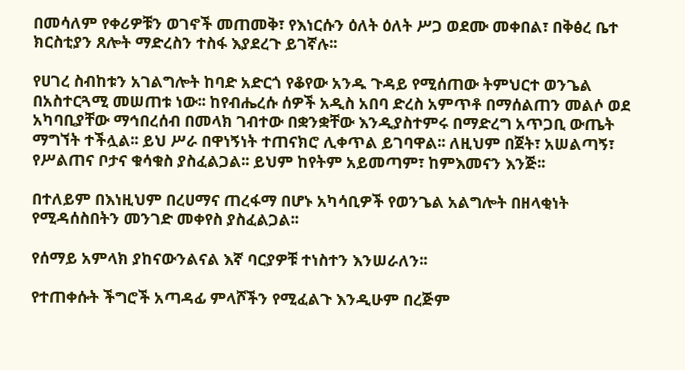በመሳለም የቀሪዎቹን ወገኖች መጠመቅ፣ የእነርሱን ዕለት ዕለት ሥጋ ወደሙ መቀበል፣ በቅፅረ ቤተ ክርስቲያን ጸሎት ማድረስን ተስፋ እያደረጉ ይገኛሉ፡፡

የሀገረ ስብከቱን አገልግሎት ከባድ አድርጎ የቆየው አንዱ ጉዳይ የሚሰጠው ትምህርተ ወንጌል በአስተርጓሚ መሠጠቱ ነው፡፡ ከየብሔረሱ ሰዎች አዲስ አበባ ድረስ አምጥቶ በማሰልጠን መልሶ ወደ አካባቢያቸው ማኅበረሰብ በመላክ ገብተው በቋንቋቸው እንዲያስተምሩ በማድረግ አጥጋቢ ውጤት ማግኘት ተችሏል፡፡ ይህ ሥራ በዋነኝነት ተጠናክሮ ሊቀጥል ይገባዋል፡፡ ለዚህም በጀት፣ አሠልጣኝ፣ የሥልጠና ቦታና ቁሳቁስ ያስፈልጋል፡፡ ይህም ከየትም አይመጣም፣ ከምእመናን እንጅ፡፡

በተለይም በእነዚህም በረሀማና ጠረፋማ በሆኑ አካሳቢዎች የወንጌል አልግሎት በዘላቂነት የሚዳሰስበትን መንገድ መቀየስ ያስፈልጋል፡፡

የሰማይ አምላክ ያከናውንልናል እኛ ባርያዎቹ ተነስተን እንሠራለን፡፡

የተጠቀሱት ችግሮች አጣዳፊ ምላሾችን የሚፈልጉ እንዲሁም በረጅም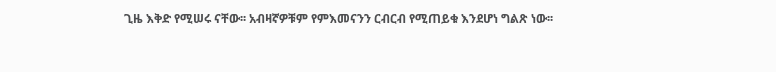ጊዜ እቅድ የሚሠሩ ናቸው፡፡ አብዛኛዎቹም የምእመናንን ርብርብ የሚጠይቁ እንደሆነ ግልጽ ነው፡፡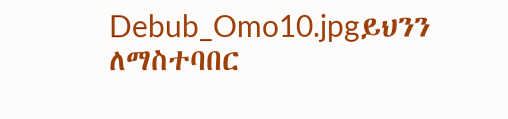Debub_Omo10.jpgይህንን ለማስተባበር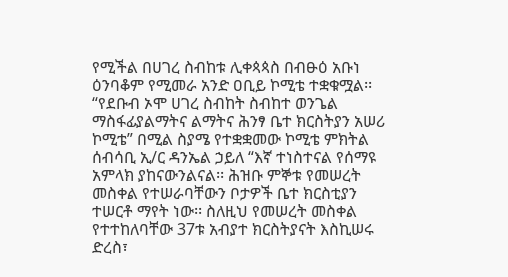የሚችል በሀገረ ስብከቱ ሊቀጳጳስ በብፁዕ አቡነ ዕንባቆም የሚመራ አንድ ዐቢይ ኮሚቴ ተቋቁሟል፡፡ “የደቡብ ኦሞ ሀገረ ስብከት ስብከተ ወንጌል ማስፋፊያልማትና ልማትና ሕንፃ ቤተ ክርስትያን አሠሪ ኮሚቴ” በሚል ስያሜ የተቋቋመው ኮሚቴ ምክትል ሰብሳቢ ኢ/ር ዳንኤል ኃይለ “እኛ ተነስተናል የሰማዩ አምላክ ያከናውንልናል፡፡ ሕዝቡ ምኞቱ የመሠረት መስቀል የተሠራባቸውን ቦታዎች ቤተ ክርስቲያን ተሠርቶ ማየት ነው፡፡ ስለዚህ የመሠረት መስቀል የተተከለባቸው 37ቱ አብያተ ክርስትያናት እስኪሠሩ ድረስ፣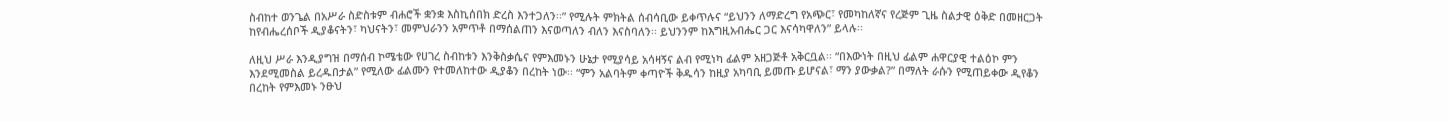ስብከተ ወንጌል በአሥራ ስድስቱም ብሐሮች ቋንቋ እስኪሰበክ ድረስ እንተጋለን፡፡” የሚሉት ምክትል ሰብሳቢው ይቀጥሉና “ይህንን ለማድረግ የአጭር፣ የመካከለኛና የረጅም ጊዜ ስልታዊ ዕቅድ በመዘርጋት ከየብሔረሰቦች ዲያቆናትን፣ ካህናትን፣ መምህራንን አምጥቶ በማሰልጠን እናወጣለን ብለን እናስባለን፡፡ ይህንንም ከእግዚአብሔር ጋር እናሳካዋለን” ይላሉ፡፡

ለዚህ ሥራ እንዲያግዝ በማሰብ ኮሜቴው የሀገረ ስብከቱን እንቅስቃሴና የምእመኑን ሁኔታ የሚያሳይ አሳዛኝና ልብ የሚነካ ፊልም አዘጋጅቶ አቅርቧል፡፡ “በእውነት በዚህ ፊልም ሐዋርያዊ ተልዕኮ ምን እንደሚመስል ይረዱበታል” የሚለው ፊልሙን የተመለከተው ዲያቆን በረከት ነው፡፡ “ምን አልባትም ቀጣዮች ቅዱሳን ከዚያ አካባቢ ይመጡ ይሆናል፣ ማን ያውቃል?” በማለት ራሱን የሚጠይቀው ዲየቆን በረከት የምእመኑ ንፁህ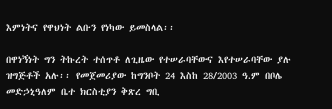እምነትና የዋህነት ልቡን የነካው ይመስላል፡፡

በዋነኝነት ግን ትኩረት ተሰጥቶ ለጊዜው የተሠራባቸውና እየተሠራባቸው ያሉ ዝግጅቶች አሉ፡፡ የመጀመሪያው ከግንቦት 24 እስከ 28/2003 ዓ.ም በቦሌ መድኃኒዓለም ቤተ ክርስቲያን ቅጽረ ግቢ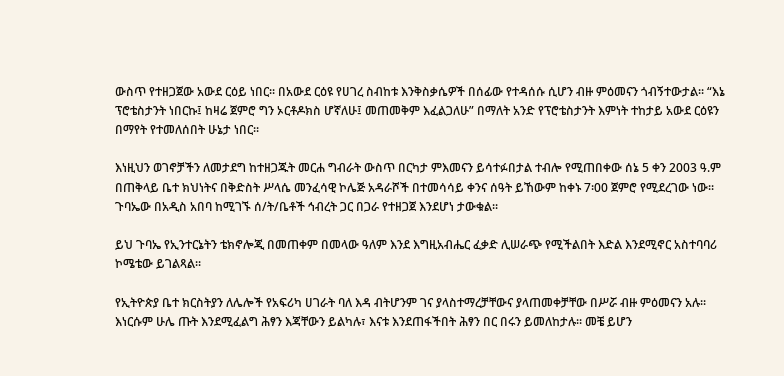ውስጥ የተዘጋጀው አውደ ርዕይ ነበር፡፡ በአውደ ርዕዩ የሀገረ ስብከቱ እንቅስቃሴዎች በሰፊው የተዳሰሱ ሲሆን ብዙ ምዕመናን ጎብኝተውታል፡፡ “እኔ ፕሮቴስታንት ነበርኩ፤ ከዛሬ ጀምሮ ግን ኦርቶዶክስ ሆኛለሁ፤ መጠመቅም እፈልጋለሁ” በማለት አንድ የፕሮቴስታንት እምነት ተከታይ አውደ ርዕዩን በማየት የተመለሰበት ሁኔታ ነበር፡፡

እነዚህን ወገኖቻችን ለመታደግ ከተዘጋጁት መርሐ ግብራት ውስጥ በርካታ ምእመናን ይሳተፉበታል ተብሎ የሚጠበቀው ሰኔ 5 ቀን 2003 ዓ.ም በጠቅላይ ቤተ ክህነትና በቅድስት ሥላሴ መንፈሳዊ ኮሌጅ አዳራሾች በተመሳሳይ ቀንና ሰዓት ይኸውም ከቀኑ 7፡00 ጀምሮ የሚደረገው ነው፡፡ ጉባኤው በአዲስ አበባ ከሚገኙ ሰ/ት/ቤቶች ኅብረት ጋር በጋራ የተዘጋጀ እንደሆነ ታውቁል፡፡

ይህ ጉባኤ የኢንተርኔትን ቴክኖሎጂ በመጠቀም በመላው ዓለም እንደ እግዚአብሔር ፈቃድ ሊሠራጭ የሚችልበት እድል እንደሚኖር አስተባባሪ ኮሜቴው ይገልጻል፡፡

የኢትዮጵያ ቤተ ክርስትያን ለሌሎች የአፍሪካ ሀገራት ባለ እዳ ብትሆንም ገና ያላስተማረቻቸውና ያላጠመቀቻቸው በሥሯ ብዙ ምዕመናን አሉ፡፡ እነርሱም ሁሌ ጡት እንደሚፈልግ ሕፃን እጃቸውን ይልካሉ፣ እናቱ እንደጠፋችበት ሕፃን በር በሩን ይመለከታሉ፡፡ መቼ ይሆን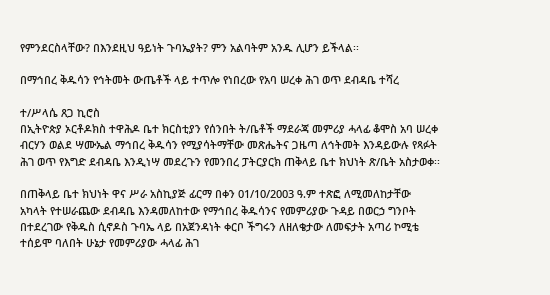የምንደርስላቸው? በእንደዚህ ዓይነት ጉባኤያት? ምን አልባትም አንዱ ሊሆን ይችላል፡፡

በማኅበረ ቅዱሳን የኅትመት ውጤቶች ላይ ተጥሎ የነበረው የአባ ሠረቀ ሕገ ወጥ ደብዳቤ ተሻረ

ተ/ሥላሴ ጸጋ ኪሮስ
በኢትዮጵያ ኦርቶዶክስ ተዋሕዶ ቤተ ክርስቲያን የሰንበት ት/ቤቶች ማደራጃ መምሪያ ሓላፊ ቆሞስ አባ ሠረቀ ብርሃን ወልደ ሣሙኤል ማኅበረ ቅዱሳን የሚያሳትማቸው መጽሔትና ጋዜጣ ለኅትመት እንዳይውሉ የጻፉት ሕገ ወጥ የእግድ ደብዳቤ እንዲነሣ መደረጉን የመንበረ ፓትርያርክ ጠቅላይ ቤተ ክህነት ጽ/ቤት አስታወቀ፡፡

በጠቅላይ ቤተ ክህነት ዋና ሥራ አስኪያጅ ፊርማ በቀን 01/10/2003 ዓ.ም ተጽፎ ለሚመለከታቸው አካላት የተሠራጨው ደብዳቤ እንዳመለከተው የማኅበረ ቅዱሳንና የመምሪያው ጉዳይ በወርኃ ግንቦት በተደረገው የቅዱስ ሲኖዶስ ጉባኤ ላይ በአጀንዳነት ቀርቦ ችግሩን ለዘለቄታው ለመፍታት አጣሪ ኮሚቴ ተሰይሞ ባለበት ሁኔታ የመምሪያው ሓላፊ ሕገ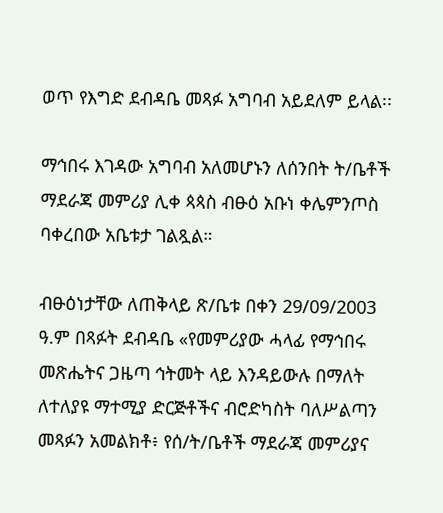ወጥ የእግድ ደብዳቤ መጻፉ አግባብ አይደለም ይላል፡፡

ማኅበሩ እገዳው አግባብ አለመሆኑን ለሰንበት ት/ቤቶች ማደራጃ መምሪያ ሊቀ ጳጳስ ብፁዕ አቡነ ቀሌምንጦስ ባቀረበው አቤቱታ ገልጿል።

ብፁዕነታቸው ለጠቅላይ ጽ/ቤቱ በቀን 29/09/2003 ዓ.ም በጻፉት ደብዳቤ «የመምሪያው ሓላፊ የማኅበሩ መጽሔትና ጋዜጣ ኅትመት ላይ እንዳይውሉ በማለት ለተለያዩ ማተሚያ ድርጅቶችና ብሮድካስት ባለሥልጣን መጻፉን አመልክቶ፥ የሰ/ት/ቤቶች ማደራጃ መምሪያና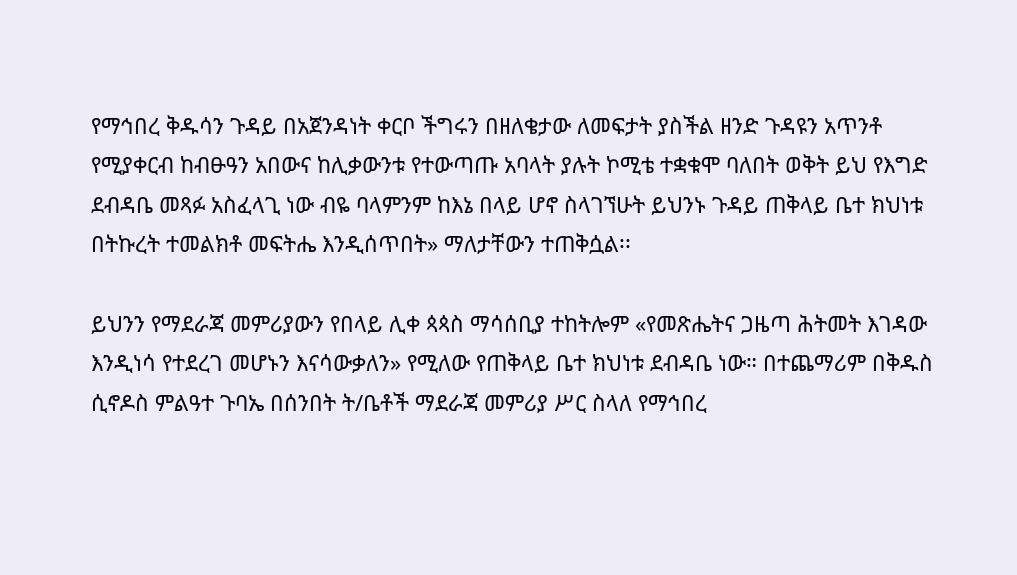የማኅበረ ቅዱሳን ጉዳይ በአጀንዳነት ቀርቦ ችግሩን በዘለቄታው ለመፍታት ያስችል ዘንድ ጉዳዩን አጥንቶ የሚያቀርብ ከብፁዓን አበውና ከሊቃውንቱ የተውጣጡ አባላት ያሉት ኮሚቴ ተቋቁሞ ባለበት ወቅት ይህ የእግድ ደብዳቤ መጻፉ አስፈላጊ ነው ብዬ ባላምንም ከእኔ በላይ ሆኖ ስላገኘሁት ይህንኑ ጉዳይ ጠቅላይ ቤተ ክህነቱ በትኩረት ተመልክቶ መፍትሔ እንዲሰጥበት» ማለታቸውን ተጠቅሷል፡፡

ይህንን የማደራጃ መምሪያውን የበላይ ሊቀ ጳጳስ ማሳሰቢያ ተከትሎም «የመጽሔትና ጋዜጣ ሕትመት እገዳው እንዲነሳ የተደረገ መሆኑን እናሳውቃለን» የሚለው የጠቅላይ ቤተ ክህነቱ ደብዳቤ ነው። በተጨማሪም በቅዱስ ሲኖዶስ ምልዓተ ጉባኤ በሰንበት ት/ቤቶች ማደራጃ መምሪያ ሥር ስላለ የማኅበረ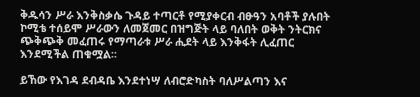ቅዱሳን ሥራ እንቅስቃሴ ጉዳይ ተጣርቶ የሚያቀርብ ብፁዓን አባቶች ያሉበት ኮሚቴ ተሰይሞ ሥራውን ለመጀመር በዝግጅት ላይ ባለበት ወቅት ንትርክና ጭቅጭቅ መፈጠሩ የማጣራቱ ሥራ ሒደት ላይ እንቅፋት ሊፈጠር እንደሚችል ጠቁሟል፡፡

ይኸው የእገዳ ደብዳቤ እንደተነሣ ለብሮድካስት ባለሥልጣን እና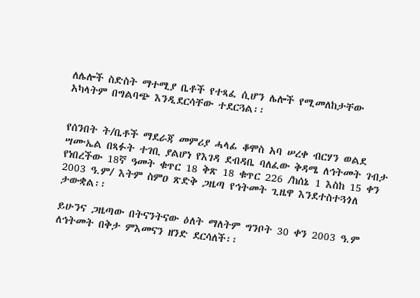ለሌሎች ስድስት ማተሚያ ቤቶች የተጻፈ ሲሆን ሌሎች የሚመለከታቸው አካላትም በግልባጭ እንዲደርሳቸው ተደርጓል፡፡


የሰንበት ት/ቤቶች ማደራጃ መምሪያ ሓላፊ ቆሞስ አባ ሠረቀ ብርሃን ወልደ ሣሙኤል በጻፉት ተገቢ ያልሆነ የእገዳ ደብዳቤ ባለፈው ቅዳሜ ለኅትመት ገብታ የነበረችው 18ኛ ዓመት ቁጥር 18 ቅጽ 18 ቁጥር 226 /ከሰኔ 1 እስከ 15 ቀን 2003 ዓ.ም/ እትም ስምዐ ጽድቅ ጋዜጣ የኅትመት ጊዜዋ እንደተስተጓጎለ ታውቋል፡፡

ይሁንና ጋዜጣው በትናንትናው ዕለት ማለትም ግንቦት 30 ቀን 2003 ዓ.ም ለኅትመት በቅታ ምእመናን ዘንድ ደርሳለች፡፡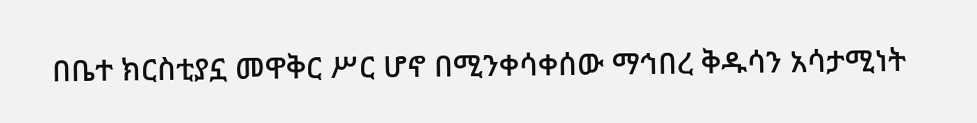በቤተ ክርስቲያኗ መዋቅር ሥር ሆኖ በሚንቀሳቀሰው ማኅበረ ቅዱሳን አሳታሚነት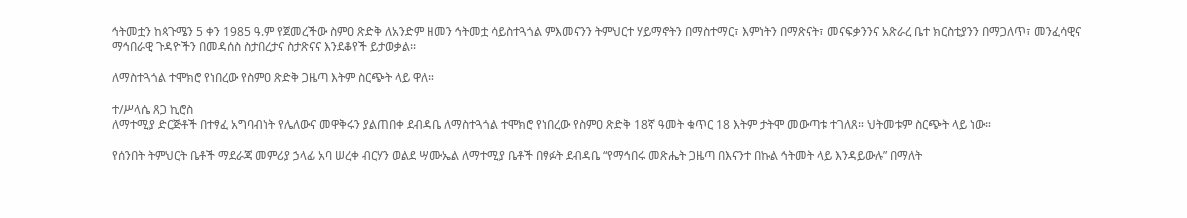ኅትመቷን ከጳጉሜን 5 ቀን 1985 ዓ.ም የጀመረችው ስምዐ ጽድቅ ለአንድም ዘመን ኅትመቷ ሳይስተጓጎል ምእመናንን ትምህርተ ሃይማኖትን በማስተማር፣ እምነትን በማጽናት፣ መናፍቃንንና አጽራረ ቤተ ክርስቲያንን በማጋለጥ፣ መንፈሳዊና ማኅበራዊ ጉዳዮችን በመዳሰስ ስታበረታና ስታጽናና እንደቆየች ይታወቃል፡፡

ለማስተጓጎል ተሞክሮ የነበረው የስምዐ ጽድቅ ጋዜጣ እትም ስርጭት ላይ ዋለ።

ተ/ሥላሴ ጸጋ ኪሮስ
ለማተሚያ ድርጅቶች በተፃፈ አግባብነት የሌለውና መዋቅሩን ያልጠበቀ ደብዳቤ ለማስተጓጎል ተሞክሮ የነበረው የስምዐ ጽድቅ 18ኛ ዓመት ቁጥር 18 እትም ታትሞ መውጣቱ ተገለጸ። ህትመቱም ስርጭት ላይ ነው።

የሰንበት ትምህርት ቤቶች ማደራጃ መምሪያ ኃላፊ አባ ሠረቀ ብርሃን ወልደ ሣሙኤል ለማተሚያ ቤቶች በፃፉት ደብዳቤ “የማኅበሩ መጽሔት ጋዜጣ በእናንተ በኩል ኅትመት ላይ እንዳይውሉ” በማለት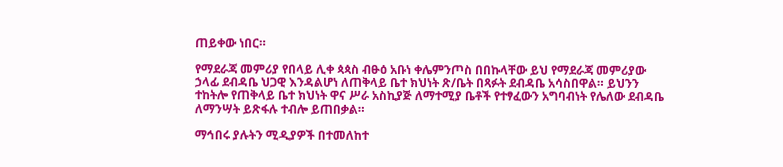ጠይቀው ነበር።

የማደራጃ መምሪያ የበላይ ሊቀ ጳጳስ ብፁዕ አቡነ ቀሌምንጦስ በበኩላቸው ይህ የማደራጃ መምሪያው ኃላፊ ደብዳቤ ህጋዊ እንዳልሆነ ለጠቅላይ ቤተ ክህነት ጽ/ቤት በጻፉት ደብዳቤ አሳስበዋል። ይህንን ተከትሎ የጠቅላይ ቤተ ክህነት ዋና ሥራ አስኪያጅ ለማተሚያ ቤቶች የተፃፈውን አግባብነት የሌለው ደብዳቤ ለማንሣት ይጽፋሉ ተብሎ ይጠበቃል።

ማኅበሩ ያሉትን ሚዲያዎች በተመለከተ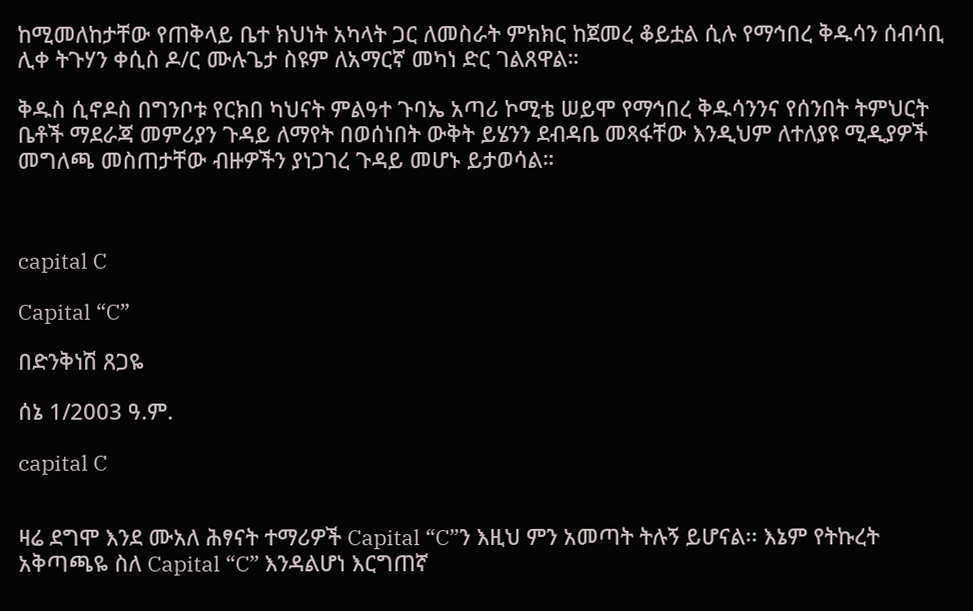ከሚመለከታቸው የጠቅላይ ቤተ ክህነት አካላት ጋር ለመስራት ምክክር ከጀመረ ቆይቷል ሲሉ የማኅበረ ቅዱሳን ሰብሳቢ ሊቀ ትጉሃን ቀሲስ ዶ/ር ሙሉጌታ ስዩም ለአማርኛ መካነ ድር ገልጸዋል።

ቅዱስ ሲኖዶስ በግንቦቱ የርክበ ካህናት ምልዓተ ጉባኤ አጣሪ ኮሚቴ ሠይሞ የማኅበረ ቅዱሳንንና የሰንበት ትምህርት ቤቶች ማደራጃ መምሪያን ጉዳይ ለማየት በወሰነበት ውቅት ይሄንን ደብዳቤ መጻፋቸው እንዲህም ለተለያዩ ሚዲያዎች መግለጫ መስጠታቸው ብዙዎችን ያነጋገረ ጉዳይ መሆኑ ይታወሳል።



capital C

Capital “C”

በድንቅነሽ ጸጋዬ

ሰኔ 1/2003 ዓ.ም.

capital C


ዛሬ ደግሞ እንደ ሙአለ ሕፃናት ተማሪዎች Capital “C”ን እዚህ ምን አመጣት ትሉኝ ይሆናል፡፡ እኔም የትኩረት አቅጣጫዬ ስለ Capital “C” እንዳልሆነ እርግጠኛ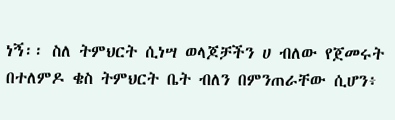ነኝ፡፡ ስለ ትምህርት ሲነሣ ወላጆቻችን ሀ ብለው የጀመሩት በተለምዶ ቄስ ትምህርት ቤት ብለን በምንጠራቸው ሲሆን፥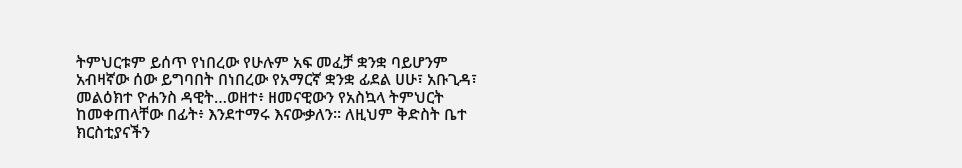ትምህርቱም ይሰጥ የነበረው የሁሉም አፍ መፈቻ ቋንቋ ባይሆንም አብዛኛው ሰው ይግባበት በነበረው የአማርኛ ቋንቋ ፊደል ሀሁ፣ አቡጊዳ፣ መልዕክተ ዮሐንስ ዳዊት…ወዘተ፥ ዘመናዊውን የአስኳላ ትምህርት ከመቀጠላቸው በፊት፥ እንደተማሩ እናውቃለን፡፡ ለዚህም ቅድስት ቤተ ክርስቲያናችን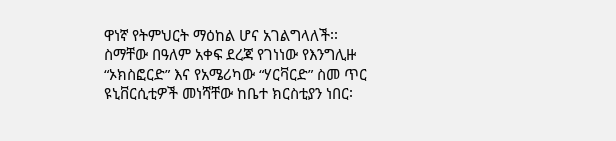ዋነኛ የትምህርት ማዕከል ሆና አገልግላለች፡፡
ስማቸው በዓለም አቀፍ ደረጃ የገነነው የእንግሊዙ “ኦክስፎርድ” እና የአሜሪካው “ሃርቫርድ” ስመ ጥር ዩኒቨርሲቲዎች መነሻቸው ከቤተ ክርስቲያን ነበር፡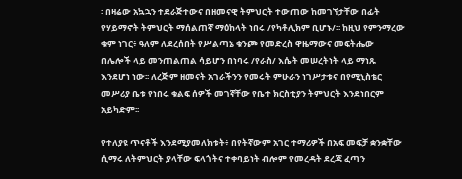፡ በዛሬው አኳኋን ተደራጅተውና በዘመናዊ ትምህርት ተውጠው ከመገኘታቸው በፊት የሃይማኖት ትምህርት ማሰልጠኛ ማዕከላት ነበሩ /የካቶሊክም ቢሆኑ/፡፡ ከዚህ የምንማረው ቁም ነገር፥ ዓለም ለደረሰበት የሥልጣኔ ቁንጮ የመድረስ ዋዜማውና መፍትሔው በሌሎች ላይ መንጠልጠል ሳይሆን በነባሩ /የራስ/ እሴት መሠረትነት ላይ ማነጹ እንደሆነ ነው፡፡ ለረጅም ዘመናት አገራችንን የመሩት ምሁራን ነገሥታቱና በየሚኒስቴር መሥሪያ ቤቱ የነበሩ ቁልፍ ሰዎች መገኛቸው የቤተ ክርስቲያን ትምህርት እንደነበርም አይካድም፡፡

የተለያዩ ጥናቶች እንደሚያመለክቱት፥ በየትኛውም አገር ተማሪዎች በአፍ መፍቻ ቋንቋቸው ሲማሩ ለትምህርት ያላቸው ፍላጎትና ተቀባይነት ብሎም የመረዳት ደረጃ ፈጣን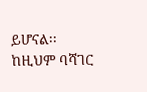ይሆናል፡፡ ከዚህም ባሻገር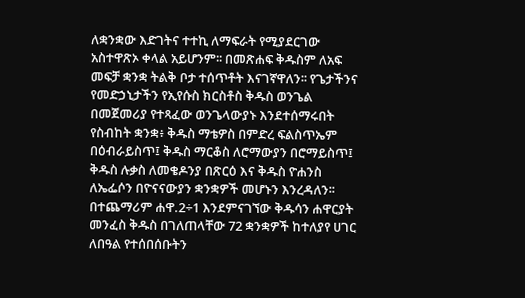ለቋንቋው እድገትና ተተኪ ለማፍራት የሚያደርገው አስተዋጽኦ ቀላል አይሆንም፡፡ በመጽሐፍ ቅዱስም ለአፍ መፍቻ ቋንቋ ትልቅ ቦታ ተሰጥቶት እናገኛዋለን፡፡ የጌታችንና የመድኃኒታችን የኢየሱስ ክርስቶስ ቅዱስ ወንጌል በመጀመሪያ የተጻፈው ወንጌላውያኑ እንደተሰማሩበት የስብከት ቋንቋ፥ ቅዱስ ማቴዎስ በምድረ ፍልስጥኤም በዕብራይስጥ፤ ቅዱስ ማርቆስ ለሮማውያን በሮማይስጥ፤ ቅዱስ ሉቃስ ለመቄዶንያ በጽርዕ እና ቅዱስ ዮሐንስ ለኤፌሶን በዮናናውያን ቋንቋዎች መሆኑን እንረዳለን፡፡
በተጨማሪም ሐዋ.2÷1 እንደምናገኘው ቅዱሳን ሐዋርያት መንፈስ ቅዱስ በገለጠላቸው 72 ቋንቋዎች ከተለያየ ሀገር ለበዓል የተሰበሰቡትን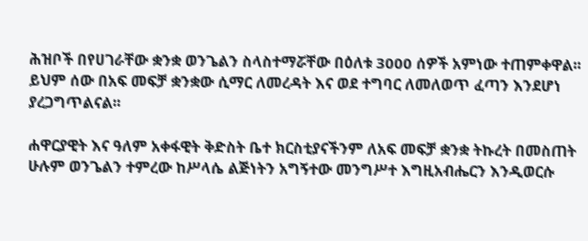ሕዝቦች በየሀገራቸው ቋንቋ ወንጌልን ስላስተማሯቸው በዕለቱ 3000 ሰዎች አምነው ተጠምቀዋል፡፡ ይህም ሰው በአፍ መፍቻ ቋንቋው ሲማር ለመረዳት እና ወደ ተግባር ለመለወጥ ፈጣን እንደሆነ ያረጋግጥልናል፡፡

ሐዋርያዊት እና ዓለም አቀፋዊት ቅድስት ቤተ ክርስቲያናችንም ለአፍ መፍቻ ቋንቋ ትኩረት በመስጠት ሁሉም ወንጌልን ተምረው ከሥላሴ ልጅነትን አግኝተው መንግሥተ እግዚአብሔርን እንዲወርሱ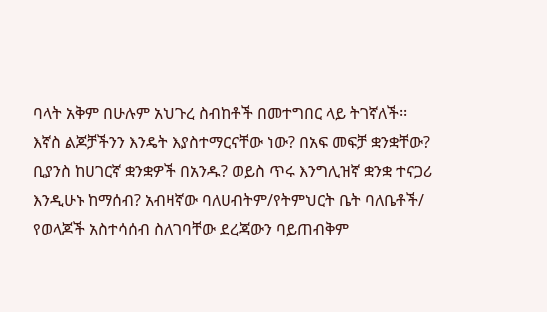ባላት አቅም በሁሉም አህጉረ ስብከቶች በመተግበር ላይ ትገኛለች፡፡ እኛስ ልጆቻችንን እንዴት እያስተማርናቸው ነው? በአፍ መፍቻ ቋንቋቸው? ቢያንስ ከሀገርኛ ቋንቋዎች በአንዱ? ወይስ ጥሩ እንግሊዝኛ ቋንቋ ተናጋሪ እንዲሁኑ ከማሰብ? አብዛኛው ባለሀብትም/የትምህርት ቤት ባለቤቶች/ የወላጆች አስተሳሰብ ስለገባቸው ደረጃውን ባይጠብቅም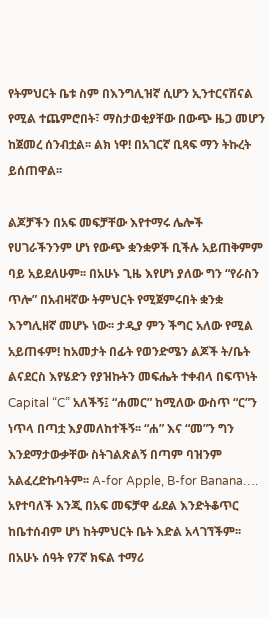የትምህርት ቤቱ ስም በእንግሊዝኛ ሲሆን ኢንተርናሽናል የሚል ተጨምሮበት፣ ማስታወቂያቸው በውጭ ዜጋ መሆን ከጀመረ ሰንብቷል፡፡ ልክ ነዋ! በአገርኛ ቢጻፍ ማን ትኩረት ይሰጠዋል፡፡

ልጆቻችን በአፍ መፍቻቸው እየተማሩ ሌሎች የሀገራችንንም ሆነ የውጭ ቋንቋዎች ቢችሉ አይጠቅምም ባይ አይደለሁም፡፡ በአሁኑ ጊዜ እየሆነ ያለው ግን “የራስን ጥሎ” በአብዛኛው ትምህርት የሚጀምሩበት ቋንቋ እንግሊዘኛ መሆኑ ነው፡፡ ታዲያ ምን ችግር አለው የሚል አይጠፋም! ከአመታት በፊት የወንድሜን ልጆች ት/ቤት ልናደርስ እየሄድን የያዝኩትን መፍሔት ተቀብላ በፍጥነት Capital “C” አለችኝ፤ “ሐመር” ከሚለው ውስጥ “ር”ን ነጥላ በጣቷ እያመለከተችኝ፡፡ “ሐ” እና “መ”ን ግን እንደማታውቃቸው ስትገልጽልኝ በጣም ባዝንም አልፈረድኩባትም፡፡ A-for Apple, B-for Banana…. አየተባለች እንጂ በአፍ መፍቻዋ ፊደል እንድትቆጥር ከቤተሰብም ሆነ ከትምህርት ቤት እድል አላገኘችም፡፡ በአሁኑ ሰዓት የ7ኛ ክፍል ተማሪ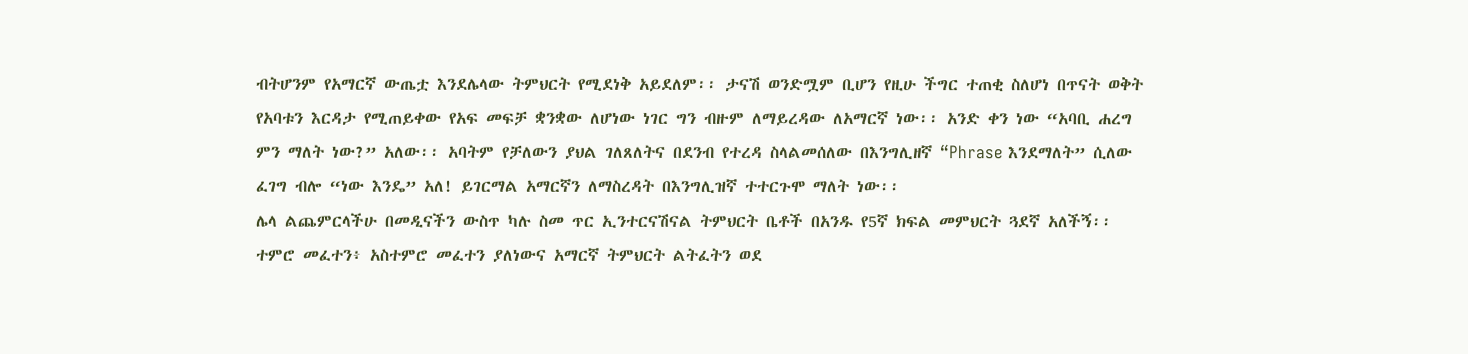ብትሆንም የአማርኛ ውጤቷ እንደሌላው ትምህርት የሚደነቅ አይደለም፡፡ ታናሽ ወንድሟም ቢሆን የዚሁ ችግር ተጠቂ ስለሆነ በጥናት ወቅት የአባቱን እርዳታ የሚጠይቀው የአፍ መፍቻ ቋንቋው ለሆነው ነገር ግን ብዙም ለማይረዳው ለአማርኛ ነው፡፡ አንድ ቀን ነው “አባቢ ሐረግ ምን ማለት ነው?” አለው፡፡ አባትም የቻለውን ያህል ገለጸለትና በደንብ የተረዳ ስላልመሰለው በእንግሊዘኛ “Phrase እንደማለት” ሲለው ፈገግ ብሎ “ነው እንዴ” አለ! ይገርማል አማርኛን ለማስረዳት በእንግሊዝኛ ተተርጉሞ ማለት ነው፡፡
ሌላ ልጨምርላችሁ በመዲናችን ውስጥ ካሉ ስመ ጥር ኢንተርናሽናል ትምህርት ቤቶች በአንዱ የ5ኛ ክፍል መምህርት ጓደኛ አለችኝ፡፡ ተምሮ መፈተን፥ አስተምሮ መፈተን ያለነውና አማርኛ ትምህርት ልትፈትን ወደ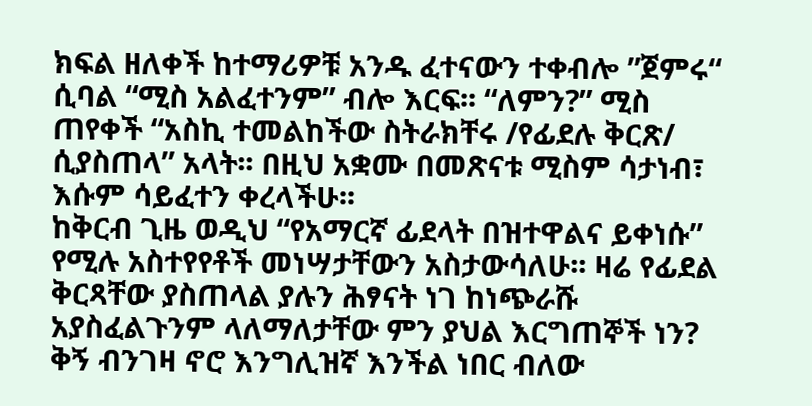ክፍል ዘለቀች ከተማሪዎቹ አንዱ ፈተናውን ተቀብሎ ”ጀምሩ“ ሲባል “ሚስ አልፈተንም” ብሎ እርፍ፡፡ “ለምን?” ሚስ ጠየቀች “አስኪ ተመልከችው ስትራክቸሩ /የፊደሉ ቅርጽ/ ሲያስጠላ” አላት፡፡ በዚህ አቋሙ በመጽናቱ ሚስም ሳታነብ፣ እሱም ሳይፈተን ቀረላችሁ፡፡
ከቅርብ ጊዜ ወዲህ “የአማርኛ ፊደላት በዝተዋልና ይቀነሱ” የሚሉ አስተየየቶች መነሣታቸውን አስታውሳለሁ፡፡ ዛሬ የፊደል ቅርጻቸው ያስጠላል ያሉን ሕፃናት ነገ ከነጭራሹ አያስፈልጉንም ላለማለታቸው ምን ያህል እርግጠኞች ነን? ቅኝ ብንገዛ ኖሮ እንግሊዝኛ እንችል ነበር ብለው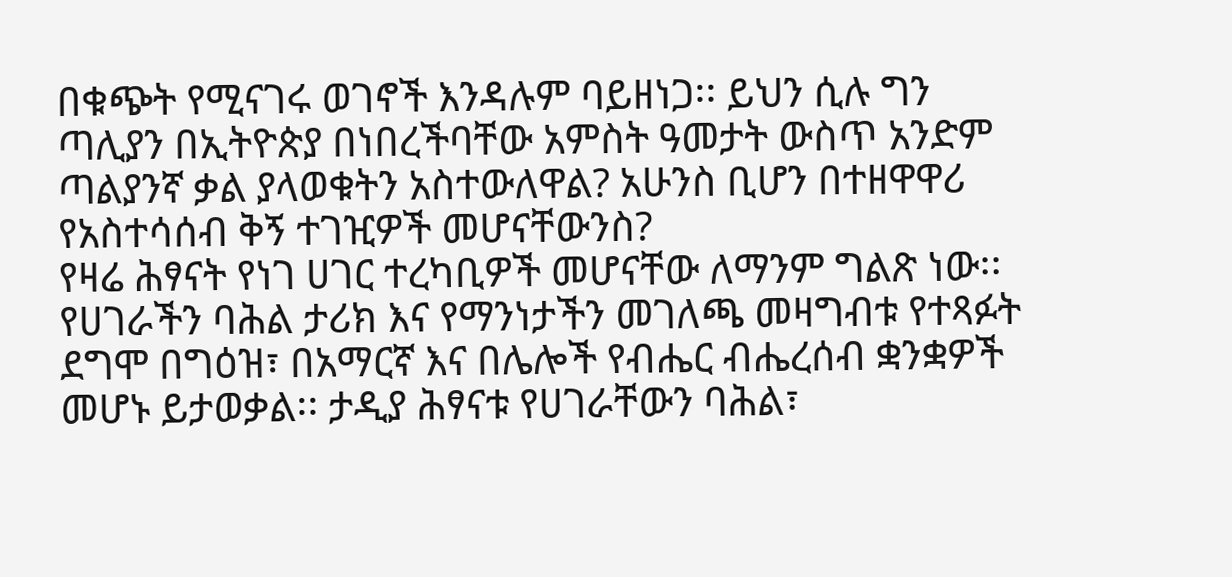በቁጭት የሚናገሩ ወገኖች እንዳሉም ባይዘነጋ፡፡ ይህን ሲሉ ግን ጣሊያን በኢትዮጵያ በነበረችባቸው አምስት ዓመታት ውስጥ አንድም ጣልያንኛ ቃል ያላወቁትን አስተውለዋል? አሁንስ ቢሆን በተዘዋዋሪ የአስተሳሰብ ቅኝ ተገዢዎች መሆናቸውንስ?
የዛሬ ሕፃናት የነገ ሀገር ተረካቢዎች መሆናቸው ለማንም ግልጽ ነው፡፡ የሀገራችን ባሕል ታሪክ እና የማንነታችን መገለጫ መዛግብቱ የተጻፉት ደግሞ በግዕዝ፣ በአማርኛ እና በሌሎች የብሔር ብሔረሰብ ቋንቋዎች መሆኑ ይታወቃል፡፡ ታዲያ ሕፃናቱ የሀገራቸውን ባሕል፣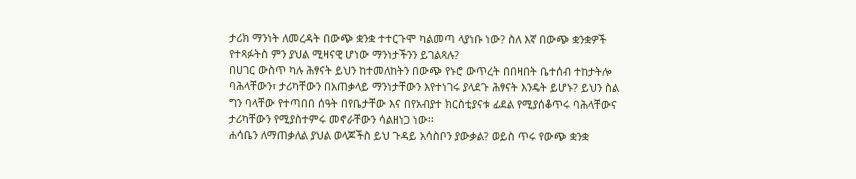ታሪክ ማንነት ለመረዳት በውጭ ቋንቋ ተተርጉሞ ካልመጣ ላያነቡ ነው? ስለ እኛ በውጭ ቋንቋዎች የተጻፉትስ ምን ያህል ሚዛናዊ ሆነው ማንነታችንን ይገልጻሉ?
በሀገር ውስጥ ካሉ ሕፃናት ይህን ከተመለከትን በውጭ የኑሮ ውጥረት በበዛበት ቤተሰብ ተከታትሎ ባሕላቸውን፣ ታሪካቸውን በአጠቃላይ ማንነታቸውን እየተነገሩ ያላደጉ ሕፃናት እንዴት ይሆኑ? ይህን ስል ግን ባላቸው የተጣበበ ሰዓት በየቤታቸው እና በየአብያተ ክርስቲያናቱ ፊደል የሚያሰቆጥሩ ባሕላቸውና ታሪካቸውን የሚያስተምሩ መኖራቸውን ሳልዘነጋ ነው፡፡
ሐሳቤን ለማጠቃለል ያህል ወላጆችስ ይህ ጉዳይ አሳስቦን ያውቃል? ወይስ ጥሩ የውጭ ቋንቋ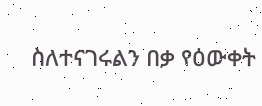ስለተናገሩልን በቃ የዕውቀት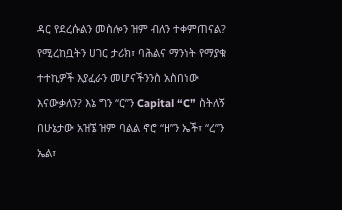ዳር የደረሱልን መስሎን ዝም ብለን ተቀምጠናል? የሚረከቧትን ሀገር ታሪክ፣ ባሕልና ማንነት የማያቁ ተተኪዎች እያፈራን መሆናችንንስ አስበነው እናውቃለን? እኔ ግን “ር”ን Capital “C” ስትለኝ በሁኔታው አዝኜ ዝም ባልል ኖሮ “ዘ”ን ኤች፣ “ረ”ን ኤል፣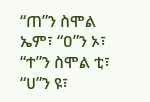“ጠ”ን ስሞል ኤም፣ “ዐ”ን ኦ፣ “ተ”ን ስሞል ቲ፣ “ሀ”ን ዩ፣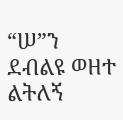“ሠ”ን ደብልዩ ወዘተ ልትለኝ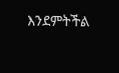እንደምትችል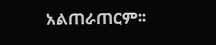አልጠራጠርም፡፡